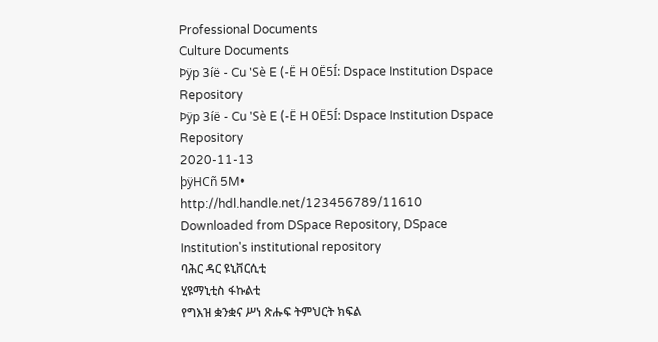Professional Documents
Culture Documents
Þÿp 3íë - Cu 'Sè E (-Ë H 0Ë5Í: Dspace Institution Dspace Repository
Þÿp 3íë - Cu 'Sè E (-Ë H 0Ë5Í: Dspace Institution Dspace Repository
2020-11-13
þÿHCñ 5M•
http://hdl.handle.net/123456789/11610
Downloaded from DSpace Repository, DSpace Institution's institutional repository
ባሕር ዳር ዩኒቨርሲቲ
ሂዩማኒቲስ ፋኩልቲ
የግእዝ ቋንቋና ሥነ ጽሑፍ ትምህርት ክፍል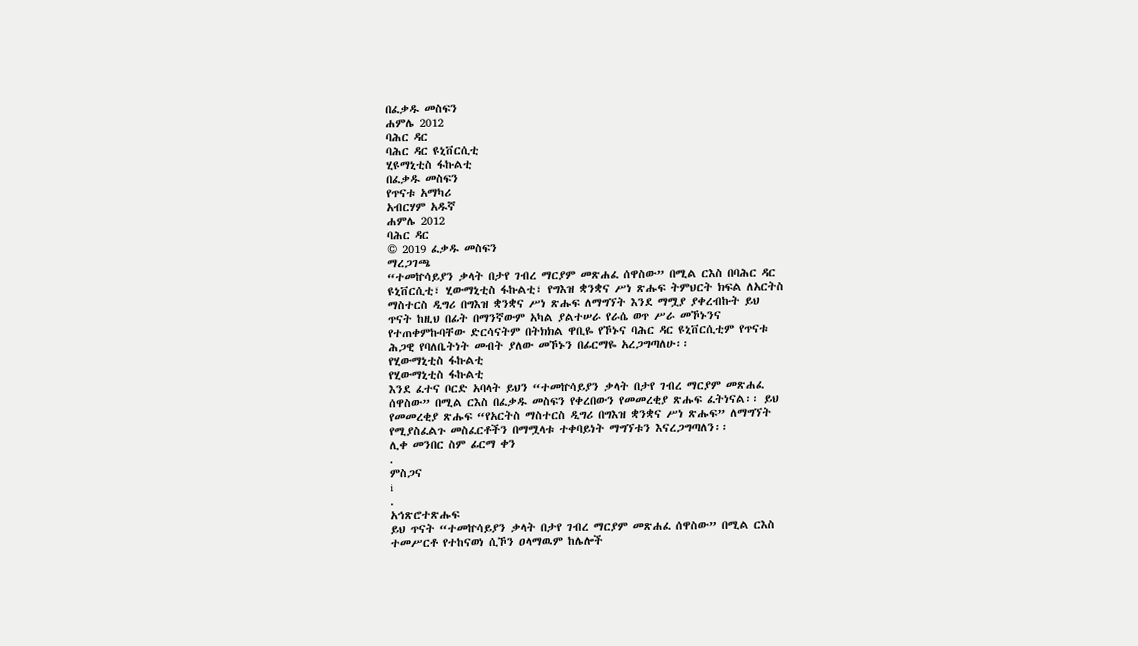በፈቃዱ መስፍን
ሐምሌ 2012
ባሕር ዳር
ባሕር ዳር ዩኒቨርሲቲ
ሂዩማኒቲስ ፋኩልቲ
በፈቃዱ መስፍን
የጥናቱ አማካሪ
አብርሃም አዱኛ
ሐምሌ 2012
ባሕር ዳር
© 2019 ፈቃዱ መስፍን
ማረጋገጫ
“ተመኵሳይያን ቃላት በታየ ገብረ ማርያም መጽሐፈ ሰዋስው” በሚል ርእስ በባሕር ዳር
ዩኒቨርሲቲ፣ ሂውማኒቲስ ፋኩልቲ፣ የግእዝ ቋንቋና ሥነ ጽሑፍ ትምህርት ክፍል ለአርትስ
ማስተርስ ዲግሪ በግእዝ ቋንቋና ሥነ ጽሑፍ ለማግኘት እንደ ማሟያ ያቀረብኩት ይህ
ጥናት ከዚህ በፊት በማንኛውም አካል ያልተሠራ የራሴ ወጥ ሥራ መኾኑንና
የተጠቀምኩባቸው ድርሳናትም በትክክል ዋቢዬ የኾኑና ባሕር ዳር ዩኒቨርሲቲም የጥናቱ
ሕጋዊ የባለቤትነት መብት ያለው መኾኑን በፊርማዬ አረጋግጣለሁ፡፡
የሂውማኒቲስ ፋኩልቲ
የሂውማኒቲስ ፋኩልቲ
እንደ ፈተና ቦርድ አባላት ይህን “ተመኵሳይያን ቃላት በታየ ገብረ ማርያም መጽሐፈ
ሰዋስው” በሚል ርእስ በፈቃዱ መስፍን የቀረበውን የመመረቂያ ጽሑፍ ፈትነናል፡፡ ይህ
የመመረቂያ ጽሑፍ “የአርትስ ማስተርስ ዲግሪ በግእዝ ቋንቋና ሥነ ጽሑፍ” ለማግኘት
የሚያስፈልጉ መስፈርቶችን በማሟላቱ ተቀባይነት ማግኘቱን እናረጋግጣለን፡፡
ሊቀ መንበር ስም ፊርማ ቀን
.
ምስጋና
i
.
አኅጽሮተጽሑፍ
ይህ ጥናት “ተመኵሳይያን ቃላት በታየ ገብረ ማርያም መጽሐፈ ሰዋስው” በሚል ርእስ
ተመሥርቶ የተከናወነ ሲኾን ዐላማዉም ከሌሎች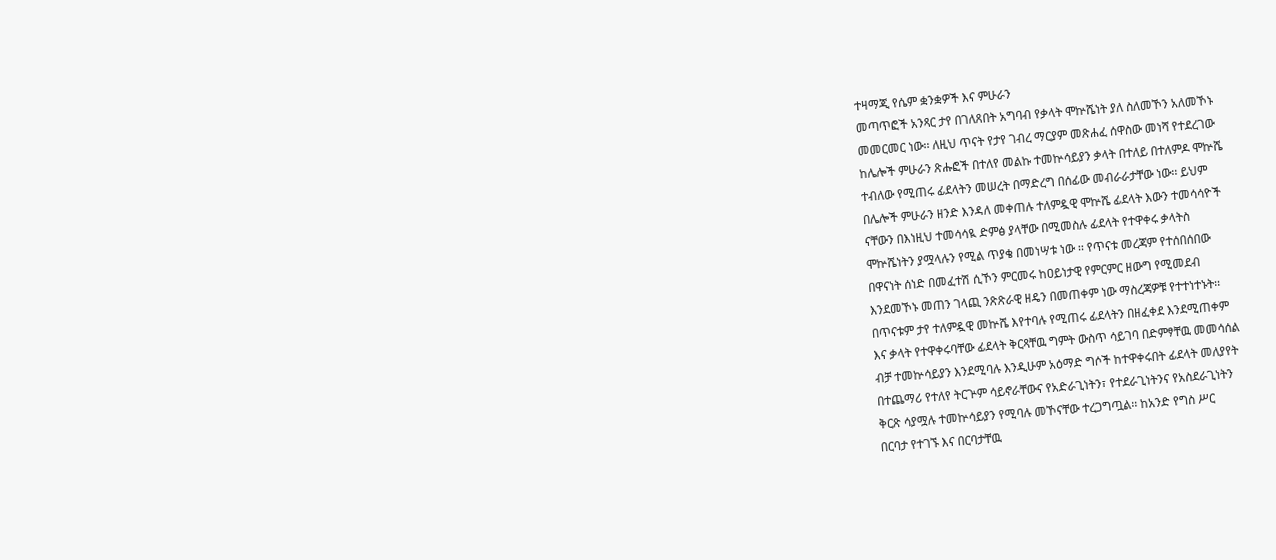ተዛማጂ የሴም ቋንቋዎች እና ምሁራን
መጣጥፎች አንጻር ታየ በገለጸበት አግባብ የቃላት ሞኵሼነት ያለ ስለመኾን አለመኾኑ
መመርመር ነው፡፡ ለዚህ ጥናት የታየ ገብረ ማርያም መጽሐፈ ሰዋስው መነሻ የተደረገው
ከሌሎች ምሁራን ጽሑፎች በተለየ መልኩ ተመኵሳይያን ቃላት በተለይ በተለምዶ ሞኵሼ
ተብለው የሚጠሩ ፊደላትን መሠረት በማድረግ በሰፊው መብራራታቸው ነው፡፡ ይህም
በሌሎች ምሁራን ዘንድ እንዳለ መቀጠሉ ተለምዷዊ ሞኵሼ ፊደላት እውን ተመሳሳዮች
ናቸውን በእነዚህ ተመሳሳዪ ድምፅ ያላቸው በሚመስሉ ፊደላት የተዋቀሩ ቃላትስ
ሞኵሼነትን ያሟላሉን የሚል ጥያቄ በመነሣቱ ነው ፡፡ የጥናቱ መረጃም የተሰበሰበው
በዋናነት ሰነድ በመፈተሽ ሲኾን ምርመሩ ከዐይነታዊ የምርምር ዘውግ የሚመደብ
እንደመኾኑ መጠን ገላጪ ንጽጽራዊ ዘዴን በመጠቀም ነው ማስረጃዎቹ የተተነተኑት፡፡
በጥናቱም ታየ ተለምዷዊ መኵሼ እየተባሉ የሚጠሩ ፊደላትን በዘፈቀደ እንደሚጠቀም
እና ቃላት የተዋቀሩባቸው ፊደላት ቅርጻቸዉ ግምት ውስጥ ሳይገባ በድምፃቸዉ መመሳሰል
ብቻ ተመኵሳይያን እንደሚባሉ እንዲሁም አዕማድ ግሶች ከተዋቀሩበት ፊደላት መለያየት
በተጨማሪ የተለየ ትርጕም ሳይኖራቸውና የአድራጊነትን፣ የተደራጊነትንና የአስደራጊነትን
ቅርጽ ሳያሟሉ ተመኵሳይያን የሚባሉ መኾናቸው ተረጋግጧል፡፡ ከአንድ የግስ ሥር
በርባታ የተገኙ እና በርባታቸዉ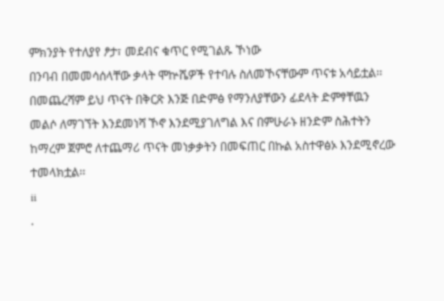ምክንያት የተለያየ ፆታ፣ መደብና ቁጥር የሚገልጹ ኾነው
በንባብ በመመሳሰላቸው ቃላት ሞኵሼዎች የተባሉ ስለመኾናቸውም ጥናቱ አሳይቷል፡፡
በመጨረሻም ይህ ጥናት በቅርጽ እንጅ በድምፅ የማንለያቸውን ፊደላት ድምፃቸዉን
መልሶ ለማገኘት እንደመነሻ ኾኖ እንደሚያገለግል እና በምሁራኑ ዘንድም ስሕተትን
ከማረም ጀምሮ ለተጨማሪ ጥናት መነቃቃትን በመፍጠር በኩል አስተዋፅኦ እንደሚኖረው
ተመላክቷል፡፡
ii
.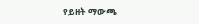የይዘት ማውጫ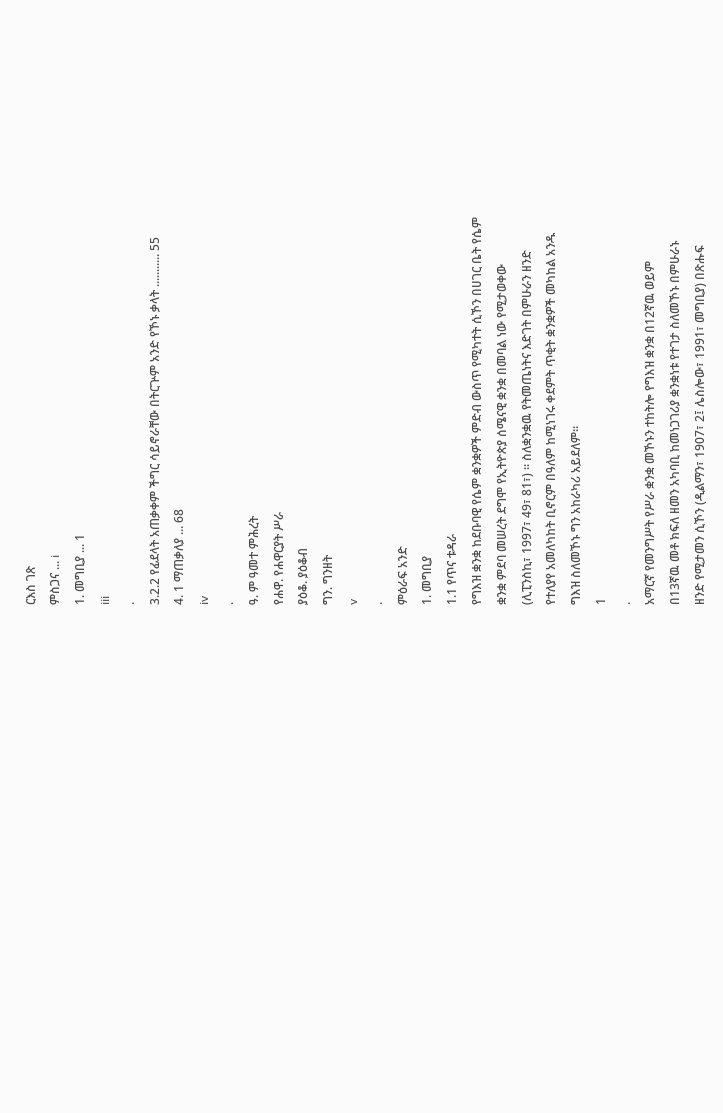ርእስ ገጽ
ምስጋና ... i
1. መግቢያ ... 1
iii
.
3.2.2 የፊደላት አጠቃቀም ችግር ሳይኖራቸው በትርጕም አንድ የኾኑ ቃላት ........... 55
4. 1 ማጠቃለያ ... 68
iv
.
ዓ. ም ዓመተ ምሕረት
የሐዋ. የሐዋርያት ሥራ
ያዕቆ. ያዕቆብ
ግን. ግንዘት
v
.
ምዕራፍ አንድ
1. መግቢያ
1.1 የጥና ቱዳራ
የግእዝ ቋንቋ ከደቡባዊ የሴም ቋንቋዎች ምድብ ውስጥ የሚካተት ሲኾን በሀገር ቤት የሴም
ቋንቋ ምደባ መሠረት ደግሞ የኢትዮጵያ ሰሜናዊ ቋንቋ በመባል ነው የሚታወቀው
(ሊፒንስኪ፣ 1997፣ 49፣ 81፣) ፡፡ ስለቋንቋዉ የትመጤነትና እድገት በምሁራን ዘንድ
የተለያየ አመለካከት ቢኖርም በዓለም ከሚነገሩ ቀደምት ጥቂት ቋንቋዎች መካከል አንዱ
ግእዝ ስለመኾኑ ግን አከራካሪ አይደለም፡፡
1
.
አማርኛ የመንግሥት የሥራ ቋንቋ መኾኑን ተከትሎ የግእዝ ቋንቋ በ12ኛዉ ወይም
በ13ኛዉ መቶ ክፍለ ዘመን አካባቢ ከመነጋገሪያ ቋንቋነቱ የተገታ ስለመኾኑ በምሁራኑ
ዘንድ የሚታመን ሲኾን (ዲልማን፣ 1907፣ 2፤ ሌስሎው፣ 1991፣ መግቢያ) በጽሑፍ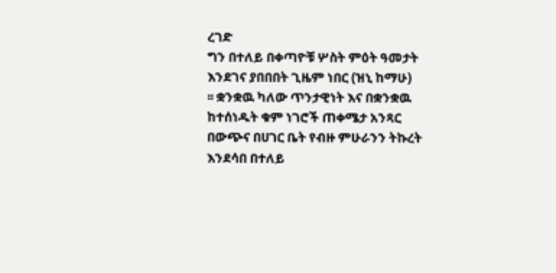ረገድ
ግን በተለይ በቀጣዮቹ ሦስት ምዕት ዓመታት እንደገና ያበበበት ጊዜም ነበር (ዝኒ ከማሁ)
፡፡ ቋንቋዉ ካለው ጥንታዊነት እና በቋንቋዉ ከተሰነዱት ቁም ነገሮች ጠቀሜታ አንጻር
በውጭና በሀገር ቤት የብዙ ምሁራንን ትኩረት እንደሳበ በተለይ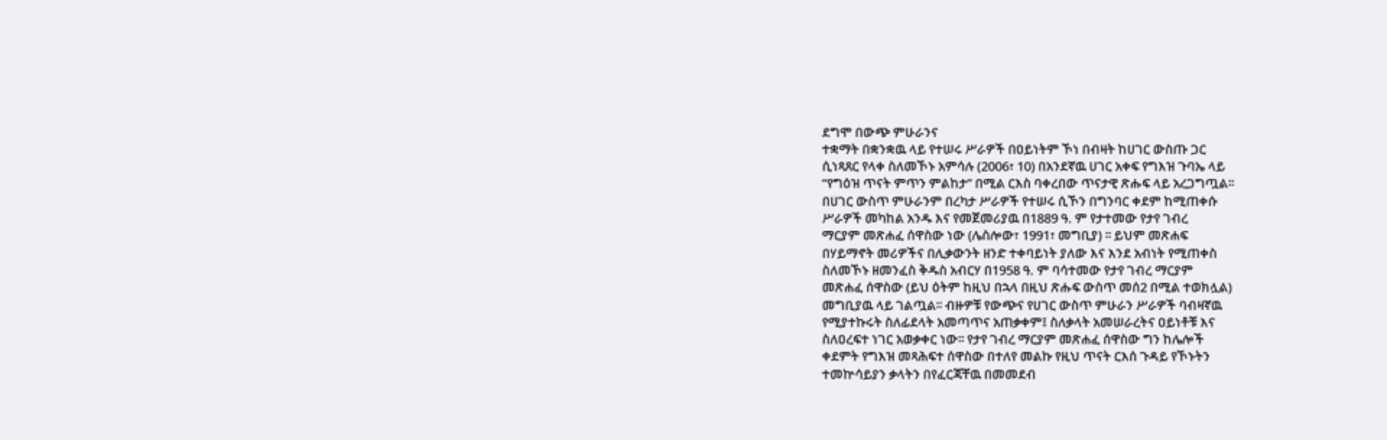ደግሞ በውጭ ምሁራንና
ተቋማት በቋንቋዉ ላይ የተሠሩ ሥራዎች በዐይነትም ኾነ በብዛት ከሀገር ውስጡ ጋር
ሲነጻጸር የላቀ ስለመኾኑ አምሳሉ (2006፣ 10) በአንደኛዉ ሀገር አቀፍ የግእዝ ጉባኤ ላይ
“የግዕዝ ጥናት ምጥን ምልከታ” በሚል ርእስ ባቀረበው ጥናታዊ ጽሑፍ ላይ አረጋግጧል፡፡
በሀገር ውስጥ ምሁራንም በረካታ ሥራዎች የተሠሩ ሲኾን በግንባር ቀደም ከሚጠቀሱ
ሥራዎች መካከል አንዱ እና የመጀመሪያዉ በ1889 ዓ. ም የታተመው የታየ ገብረ
ማርያም መጽሐፈ ሰዋስው ነው (ሌስሎው፣ 1991፣ መግቢያ) ፡፡ ይህም መጽሐፍ
በሃይማኖት መሪዎችና በሊቃውንት ዘንድ ተቀባይነት ያለው እና እንደ አብነት የሚጠቀስ
ስለመኾኑ ዘመንፈስ ቅዱስ አብርሃ በ1958 ዓ. ም ባሳተመው የታየ ገብረ ማርያም
መጽሐፈ ሰዋስው (ይህ ዕትም ከዚህ በኋላ በዚህ ጽሑፍ ውስጥ መሰ2 በሚል ተወክሏል)
መግቢያዉ ላይ ገልጧል፡፡ ብዙዎቹ የውጭና የሀገር ውስጥ ምሁራን ሥራዎች ባብዛኛዉ
የሚያተኩሩት ስለፊደላት አመጣጥና አጠቃቀም፤ ስለቃላት አመሠራረትና ዐይነቶቹ እና
ስለዐረፍተ ነገር አወቃቀር ነው፡፡ የታየ ገብረ ማርያም መጽሐፈ ሰዋስው ግን ከሌሎች
ቀደምት የግእዝ መጻሕፍተ ሰዋስው በተለየ መልኩ የዚህ ጥናት ርእሰ ጉዳይ የኾኑትን
ተመኵሳይያን ቃላትን በየፈርጃቸዉ በመመደብ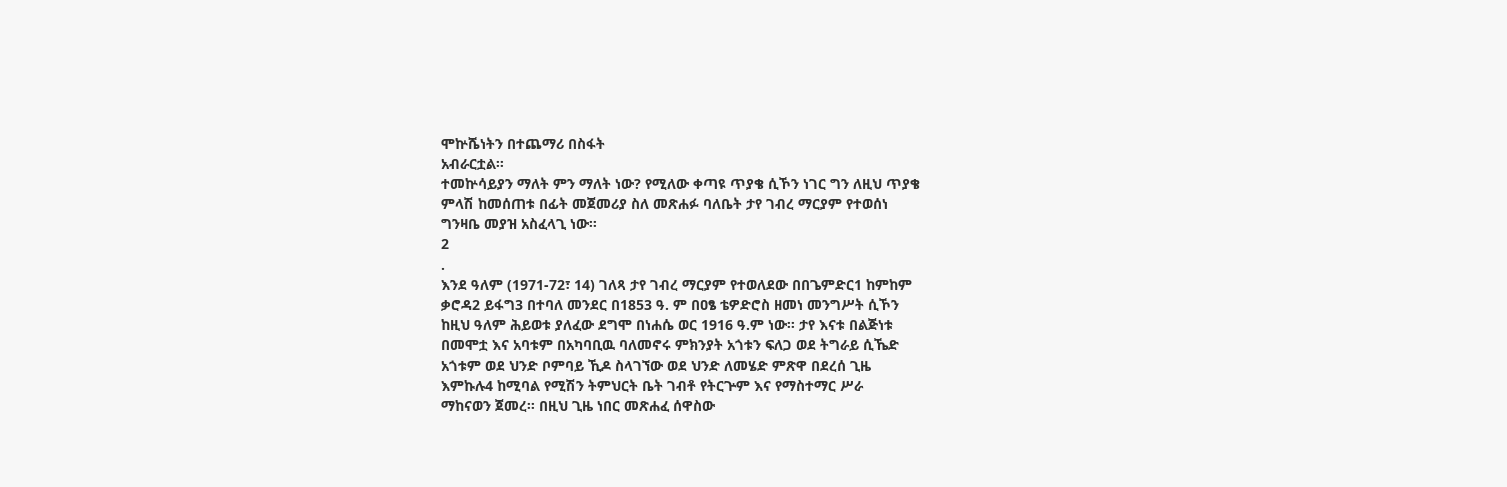ሞኵሼነትን በተጨማሪ በስፋት
አብራርቷል፡፡
ተመኵሳይያን ማለት ምን ማለት ነው? የሚለው ቀጣዩ ጥያቄ ሲኾን ነገር ግን ለዚህ ጥያቄ
ምላሽ ከመሰጠቱ በፊት መጀመሪያ ስለ መጽሐፉ ባለቤት ታየ ገብረ ማርያም የተወሰነ
ግንዛቤ መያዝ አስፈላጊ ነው፡፡
2
.
እንደ ዓለም (1971-72፣ 14) ገለጻ ታየ ገብረ ማርያም የተወለደው በበጌምድር1 ከምከም
ቃሮዳ2 ይፋግ3 በተባለ መንደር በ1853 ዓ. ም በዐፄ ቴዎድሮስ ዘመነ መንግሥት ሲኾን
ከዚህ ዓለም ሕይወቱ ያለፈው ደግሞ በነሐሴ ወር 1916 ዓ.ም ነው፡፡ ታየ እናቱ በልጅነቱ
በመሞቷ እና አባቱም በአካባቢዉ ባለመኖሩ ምክንያት አጎቱን ፍለጋ ወደ ትግራይ ሲኼድ
አጎቱም ወደ ህንድ ቦምባይ ኺዶ ስላገኘው ወደ ህንድ ለመሄድ ምጽዋ በደረሰ ጊዜ
እምኩሉ4 ከሚባል የሚሽን ትምህርት ቤት ገብቶ የትርጕም እና የማስተማር ሥራ
ማከናወን ጀመረ፡፡ በዚህ ጊዜ ነበር መጽሐፈ ሰዋስው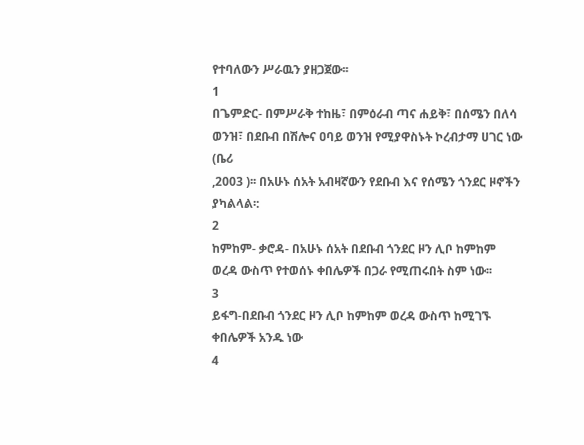የተባለውን ሥራዉን ያዘጋጀው፡፡
1
በጌምድር- በምሥራቅ ተከዜ፣ በምዕራብ ጣና ሐይቅ፣ በሰሜን በለሳ ወንዝ፣ በደቡብ በሽሎና ዐባይ ወንዝ የሚያዋስኑት ኮረብታማ ሀገር ነው (ቤሪ
,2003 )፡፡ በአሁኑ ሰአት አብዛኛውን የደቡብ እና የሰሜን ጎንደር ዞኖችን ያካልላል፡:
2
ከምከም- ቃሮዳ- በአሁኑ ሰአት በደቡብ ጎንደር ዞን ሊቦ ከምከም ወረዳ ውስጥ የተወሰኑ ቀበሌዎች በጋራ የሚጠሩበት ስም ነው፡፡
3
ይፋግ-በደቡብ ጎንደር ዞን ሊቦ ከምከም ወረዳ ውስጥ ከሚገኙ ቀበሌዎች አንዱ ነው
4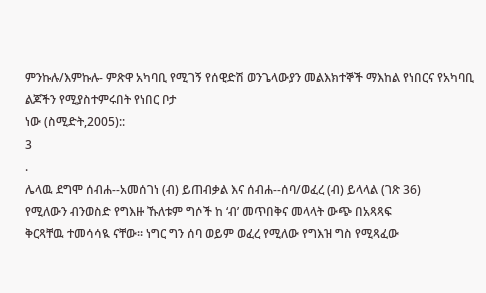ምንኩሉ/እምኩሉ- ምጽዋ አካባቢ የሚገኝ የሰዊድሽ ወንጌላውያን መልእክተኞች ማእከል የነበርና የአካባቢ ልጆችን የሚያስተምሩበት የነበር ቦታ
ነው (ስሚድት,2005)::
3
.
ሌላዉ ደግሞ ሰብሐ--አመሰገነ (ብ) ይጠብቃል እና ሰብሐ--ሰባ/ወፈረ (ብ) ይላላል (ገጽ 36)
የሚለውን ብንወስድ የግእዙ ኹለቱም ግሶች ከ ‘ብ’ መጥበቅና መላላት ውጭ በአጻጻፍ
ቅርጻቸዉ ተመሳሳዪ ናቸው፡፡ ነግር ግን ሰባ ወይም ወፈረ የሚለው የግእዝ ግስ የሚጻፈው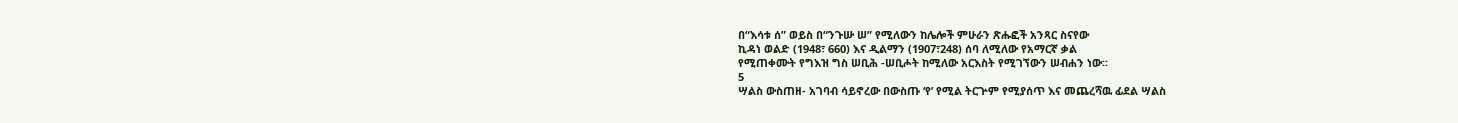በ“እሳቱ ሰ” ወይስ በ“ንጉሡ ሠ” የሚለውን ከሌሎች ምሁራን ጽሑፎች አንጻር ስናየው
ኪዳነ ወልድ (1948፣ 660) እና ዲልማን (1907፣248) ሰባ ለሚለው የአማርኛ ቃል
የሚጠቀሙት የግእዝ ግስ ሠቢሕ -ሠቢሖት ከሚለው አርእስት የሚገኘውን ሠብሐን ነው፡፡
5
ሣልስ ውስጠዘ- አገባብ ሳይኖረው በውስጡ ‘የ’ የሚል ትርጕም የሚያሰጥ እና መጨረሻዉ ፊደል ሣልስ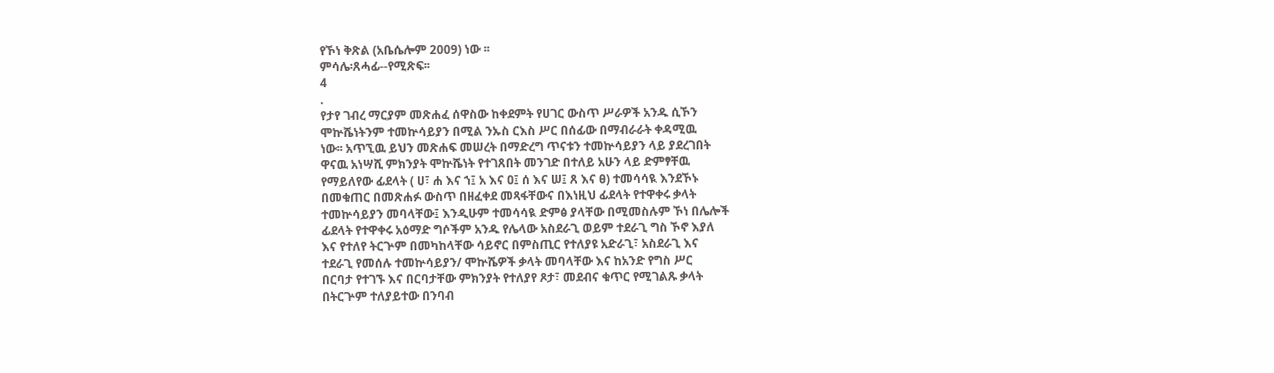የኾነ ቅጽል (አቤሴሎም 2009) ነው ፡፡
ምሳሌ፡ጸሓፊ--የሚጽፍ፡፡
4
.
የታየ ገብረ ማርያም መጽሐፈ ሰዋስው ከቀደምት የሀገር ውስጥ ሥራዎች አንዱ ሲኾን
ሞኵሼነትንም ተመኵሳይያን በሚል ንኡስ ርእስ ሥር በሰፊው በማብራራት ቀዳሚዉ
ነው፡፡ አጥኚዉ ይህን መጽሐፍ መሠረት በማድረግ ጥናቱን ተመኵሳይያን ላይ ያደረገበት
ዋናዉ አነሣሺ ምክንያት ሞኵሼነት የተገጸበት መንገድ በተለይ አሁን ላይ ድምፃቸዉ
የማይለየው ፊደላት ( ሀ፣ ሐ እና ኀ፤ አ እና ዐ፤ ሰ እና ሠ፤ ጸ እና ፀ) ተመሳሳዪ እንደኾኑ
በመቁጠር በመጽሐፉ ውስጥ በዘፈቀደ መጻፋቸውና በእነዚህ ፊደላት የተዋቀሩ ቃላት
ተመኵሳይያን መባላቸው፤ እንዲሁም ተመሳሳዪ ድምፅ ያላቸው በሚመስሉም ኾነ በሌሎች
ፊደላት የተዋቀሩ አዕማድ ግሶችም አንዱ የሌላው አስደራጊ ወይም ተደራጊ ግስ ኾኖ እያለ
እና የተለየ ትርጕም በመካከላቸው ሳይኖር በምስጢር የተለያዩ አድራጊ፣ አስደራጊ እና
ተደራጊ የመሰሉ ተመኵሳይያን/ ሞኵሼዎች ቃላት መባላቸው እና ከአንድ የግስ ሥር
በርባታ የተገኙ እና በርባታቸው ምክንያት የተለያየ ጾታ፣ መደብና ቁጥር የሚገልጹ ቃላት
በትርጕም ተለያይተው በንባብ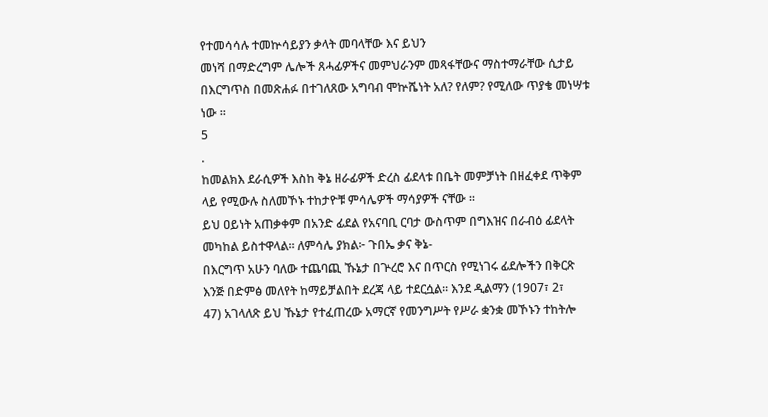የተመሳሳሉ ተመኵሳይያን ቃላት መባላቸው እና ይህን
መነሻ በማድረግም ሌሎች ጸሓፊዎችና መምህራንም መጻፋቸውና ማስተማራቸው ሲታይ
በእርግጥስ በመጽሐፉ በተገለጸው አግባብ ሞኵሼነት አለ? የለም? የሚለው ጥያቄ መነሣቱ
ነው ፡፡
5
.
ከመልክእ ደራሲዎች እስከ ቅኔ ዘራፊዎች ድረስ ፊደላቱ በቤት መምቻነት በዘፈቀደ ጥቅም
ላይ የሚውሉ ስለመኾኑ ተከታዮቹ ምሳሌዎች ማሳያዎች ናቸው ፡፡
ይህ ዐይነት አጠቃቀም በአንድ ፊደል የአናባቢ ርባታ ውስጥም በግእዝና በራብዕ ፊደላት
መካከል ይስተዋላል፡፡ ለምሳሌ ያክል፦ ጉበኤ ቃና ቅኔ-
በእርግጥ አሁን ባለው ተጨባጪ ኹኔታ በጕረሮ እና በጥርስ የሚነገሩ ፊደሎችን በቅርጽ
እንጅ በድምፅ መለየት ከማይቻልበት ደረጃ ላይ ተደርሷል፡፡ እንደ ዲልማን (1907፣ 2፣
47) አገላለጽ ይህ ኹኔታ የተፈጠረው አማርኛ የመንግሥት የሥራ ቋንቋ መኾኑን ተከትሎ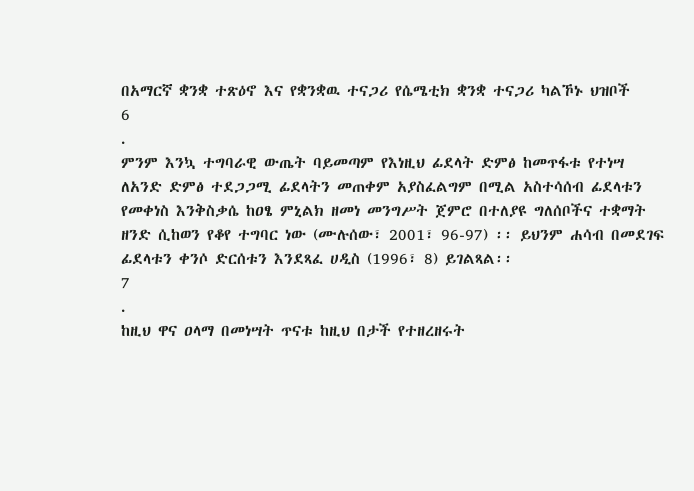በአማርኛ ቋንቋ ተጽዕኖ እና የቋንቋዉ ተናጋሪ የሴሜቲክ ቋንቋ ተናጋሪ ካልኾኑ ህዝቦች
6
.
ምንም እንኳ ተግባራዊ ውጤት ባይመጣም የእነዚህ ፊደላት ድምፅ ከመጥፋቱ የተነሣ
ለአንድ ድምፅ ተደጋጋሚ ፊደላትን መጠቀም አያስፈልግም በሚል አስተሳሰብ ፊደላቱን
የመቀነስ እንቅስቃሴ ከዐፄ ምኒልክ ዘመነ መንግሥት ጀምሮ በተለያዩ ግለሰቦችና ተቋማት
ዘንድ ሲከወን የቆየ ተግባር ነው (ሙሉሰው፣ 2001፣ 96-97) ፡፡ ይህንም ሐሳብ በመደገፍ
ፊደላቱን ቀንሶ ድርሰቱን እንደጻፈ ሀዲስ (1996፣ 8) ይገልጻል፡፡
7
.
ከዚህ ዋና ዐላማ በመነሣት ጥናቱ ከዚህ በታች የተዘረዘሩት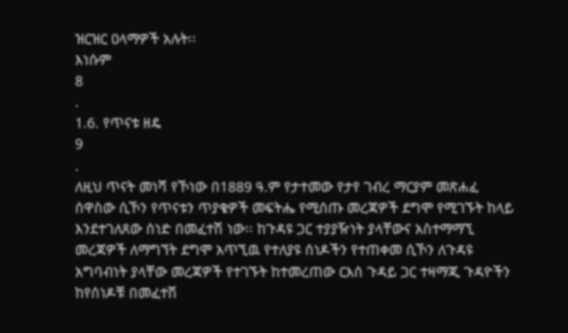ዝርዝር ዐላማዎች አሉት፡፡
እነሱም
8
.
1.6. የጥናቱ ዘዴ
9
.
ለዚህ ጥናት መነሻ የኾነው በ1889 ዓ.ም የታተመው የታየ ገብረ ማርያም መጽሐፈ
ሰዋስው ሲኾን የጥናቱን ጥያቄዎች መፍትሔ የሚሰጡ መረጃዎች ደግሞ የሚገኙት ከላይ
እንደተገለጸው ሰነድ በመፈተሽ ነው፡፡ ከጉዳዩ ጋር ተያያዥነት ያላቸውና አስተማማኚ
መረጃዎች ለማግኘት ደግሞ አጥኚዉ የተለያዩ ሰነዶችን የተጠቀመ ሲኾን ለጉዳዩ
አግባብነት ያላቸው መረጃዎች የተገኙት ከተመረጠው ርእሰ ጉዳይ ጋር ተዛማጂ ጉዳዮችን
ከየሰነዶቹ በመፈተሽ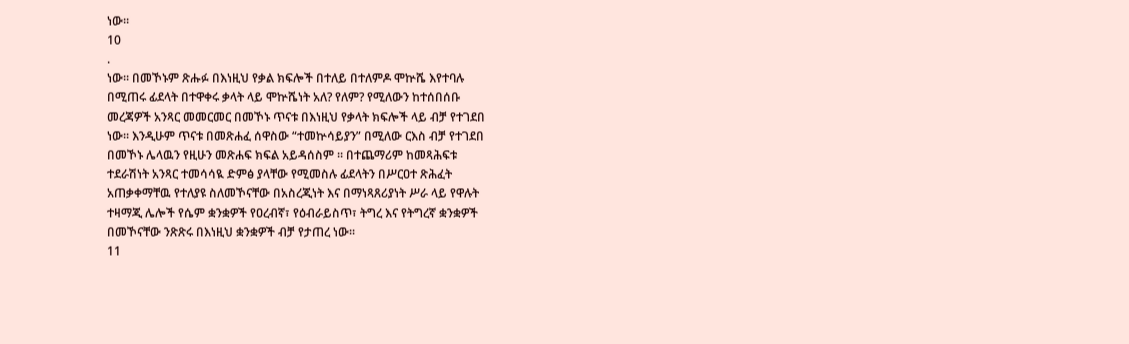ነው፡፡
10
.
ነው፡፡ በመኾኑም ጽሑፉ በእነዚህ የቃል ክፍሎች በተለይ በተለምዶ ሞኵሼ እየተባሉ
በሚጠሩ ፊደላት በተዋቀሩ ቃላት ላይ ሞኵሼነት አለ? የለም? የሚለውን ከተሰበሰቡ
መረጃዎች አንጻር መመርመር በመኾኑ ጥናቱ በእነዚህ የቃላት ክፍሎች ላይ ብቻ የተገደበ
ነው፡፡ እንዲሁም ጥናቱ በመጽሐፈ ሰዋስው “ተመኵሳይያን” በሚለው ርእስ ብቻ የተገደበ
በመኾኑ ሌላዉን የዚሁን መጽሐፍ ክፍል አይዳሰስም ፡፡ በተጨማሪም ከመጻሕፍቱ
ተደራሽነት አንጻር ተመሳሳዪ ድምፅ ያላቸው የሚመስሉ ፊደላትን በሥርዐተ ጽሕፈት
አጠቃቀማቸዉ የተለያዩ ስለመኾናቸው በአስረጂነት እና በማነጻጸሪያነት ሥራ ላይ የዋሉት
ተዛማጂ ሌሎች የሴም ቋንቋዎች የዐረብኛ፣ የዕብራይስጥ፣ ትግረ እና የትግረኛ ቋንቋዎች
በመኾናቸው ንጽጽሩ በእነዚህ ቋንቋዎች ብቻ የታጠረ ነው፡፡
11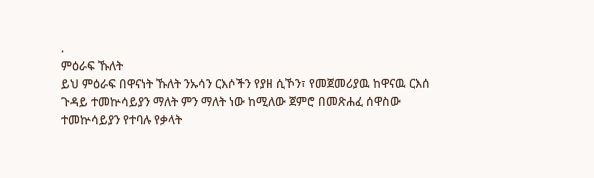.
ምዕራፍ ኹለት
ይህ ምዕራፍ በዋናነት ኹለት ንኡሳን ርእሶችን የያዘ ሲኾን፣ የመጀመሪያዉ ከዋናዉ ርእሰ
ጉዳይ ተመኵሳይያን ማለት ምን ማለት ነው ከሚለው ጀምሮ በመጽሐፈ ሰዋስው
ተመኵሳይያን የተባሉ የቃላት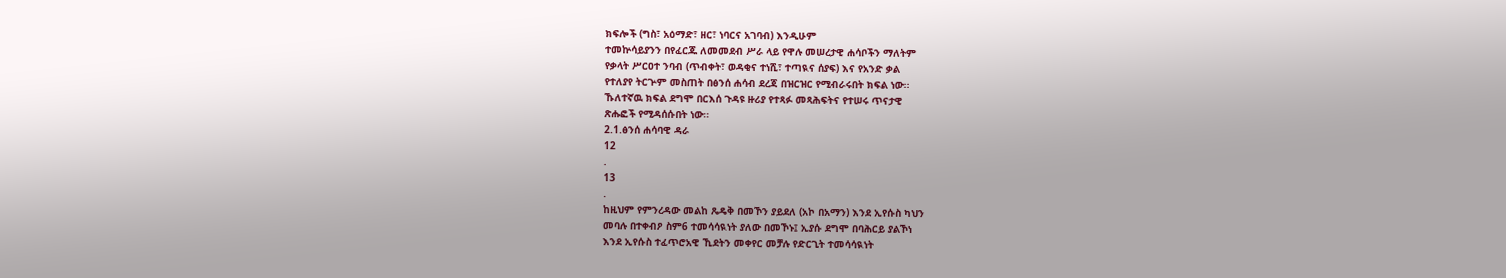ክፍሎች (ግስ፣ አዕማድ፣ ዘር፣ ነባርና አገባብ) እንዲሁም
ተመኵሳይያንን በየፈርጁ ለመመደብ ሥራ ላይ የዋሉ መሠረታዊ ሐሳቦችን ማለትም
የቃላት ሥርዐተ ንባብ (ጥብቀት፣ ወዳቂና ተነሺ፣ ተጣዪና ሰያፍ) እና የአንድ ቃል
የተለያየ ትርጕም መስጠት በፅንሰ ሐሳብ ደረጃ በዝርዝር የሚብራሩበት ክፍል ነው፡፡
ኹለተኛዉ ክፍል ደግሞ በርእሰ ጉዳዩ ዙሪያ የተጻፉ መጻሕፍትና የተሠሩ ጥናታዊ
ጽሑፎች የሚዳሰሱበት ነው፡፡
2.1.ፅንሰ ሐሳባዊ ዳራ
12
.
13
.
ከዚህም የምንረዳው መልከ ጼዴቅ በመኾን ያይደለ (አኮ በአማን) እንደ ኢየሱስ ካህን
መባሉ በተቀብዖ ስም6 ተመሳሳዪነት ያለው በመኾኑ፤ ኢያሱ ደግሞ በባሕርይ ያልኾነ
እንደ ኢየሱስ ተፈጥሮአዊ ኺደትን መቀየር መቻሉ የድርጊት ተመሳሳዪነት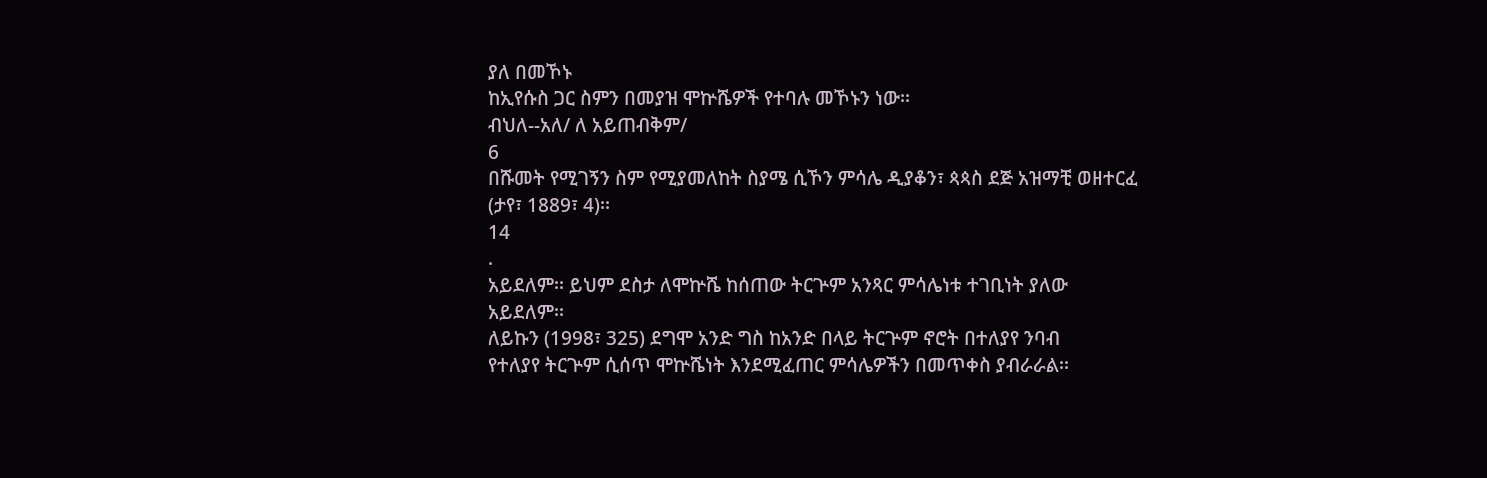ያለ በመኾኑ
ከኢየሱስ ጋር ስምን በመያዝ ሞኵሼዎች የተባሉ መኾኑን ነው፡፡
ብህለ--አለ/ ለ አይጠብቅም/
6
በሹመት የሚገኝን ስም የሚያመለከት ስያሜ ሲኾን ምሳሌ ዲያቆን፣ ጳጳስ ደጅ አዝማቺ ወዘተርፈ (ታየ፣ 1889፣ 4)፡፡
14
.
አይደለም፡፡ ይህም ደስታ ለሞኵሼ ከሰጠው ትርጕም አንጻር ምሳሌነቱ ተገቢነት ያለው
አይደለም፡፡
ለይኩን (1998፣ 325) ደግሞ አንድ ግስ ከአንድ በላይ ትርጕም ኖሮት በተለያየ ንባብ
የተለያየ ትርጕም ሲሰጥ ሞኵሼነት እንደሚፈጠር ምሳሌዎችን በመጥቀስ ያብራራል፡፡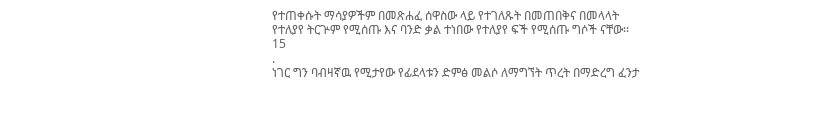የተጠቀሱት ማሳያዎችም በመጽሐፈ ሰዋስው ላይ የተገለጹት በመጠበቅና በመላላት
የተለያየ ትርጕም የሚሰጡ እና ባንድ ቃል ተነበው የተለያየ ፍች የሚሰጡ ግሶች ናቸው፡፡
15
.
ነገር ግን ባብዛኛዉ የሚታየው የፊደላቱን ድምፅ መልሶ ለማግኘት ጥረት በማድረግ ፈንታ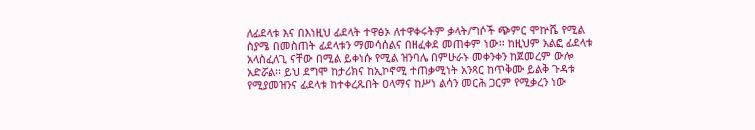ለፊደላቱ እና በእነዚህ ፊደላት ተዋፅኦ ለተዋቀሩትም ቃላት/ግሶች ጭምር ሞኵሼ የሚል
ስያሜ በመስጠት ፊደላቱን ማመሳሰልና በዘፈቀደ መጠቀም ነው፡፡ ከዚህም አልፎ ፊደላቱ
አላስፈለጊ ናቸው በሚል ይቀነሱ የሚል ዝንባሌ በምሁራኑ መቀንቀን ከጀመረም ውሎ
አድሯል፡፡ ይህ ደግሞ ከታሪክና ከኢኮኖሚ ተጠቃሚነት አንጻር ከጥቅሙ ይልቅ ጉዳቱ
የሚያመዝንና ፊደላቱ ከተቀረጹበት ዐላማና ከሥነ ልሳን መርሕ ጋርም የሚቃረን ነው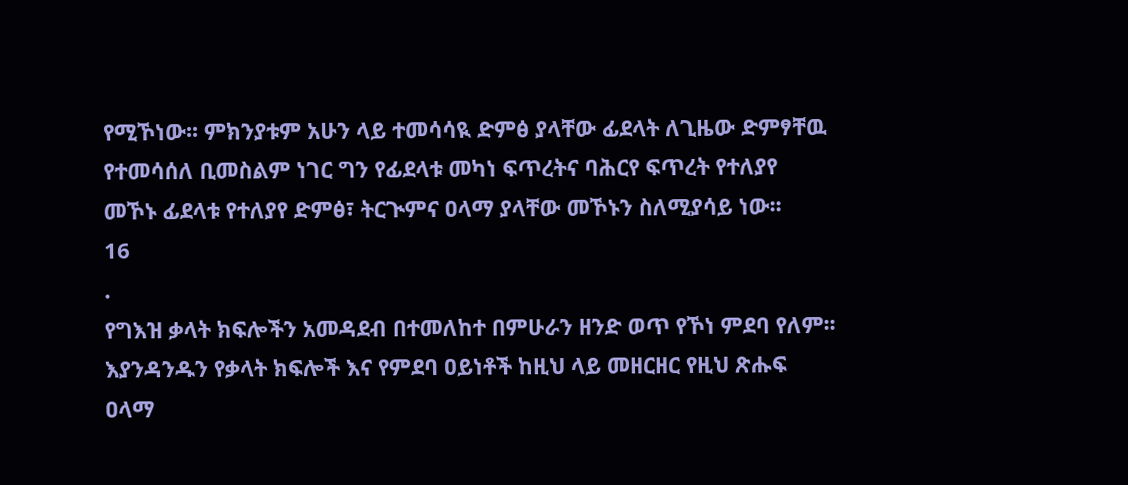የሚኾነው፡፡ ምክንያቱም አሁን ላይ ተመሳሳዪ ድምፅ ያላቸው ፊደላት ለጊዜው ድምፃቸዉ
የተመሳሰለ ቢመስልም ነገር ግን የፊደላቱ መካነ ፍጥረትና ባሕርየ ፍጥረት የተለያየ
መኾኑ ፊደላቱ የተለያየ ድምፅ፣ ትርጒምና ዐላማ ያላቸው መኾኑን ስለሚያሳይ ነው፡፡
16
.
የግእዝ ቃላት ክፍሎችን አመዳደብ በተመለከተ በምሁራን ዘንድ ወጥ የኾነ ምደባ የለም፡፡
እያንዳንዱን የቃላት ክፍሎች እና የምደባ ዐይነቶች ከዚህ ላይ መዘርዘር የዚህ ጽሑፍ
ዐላማ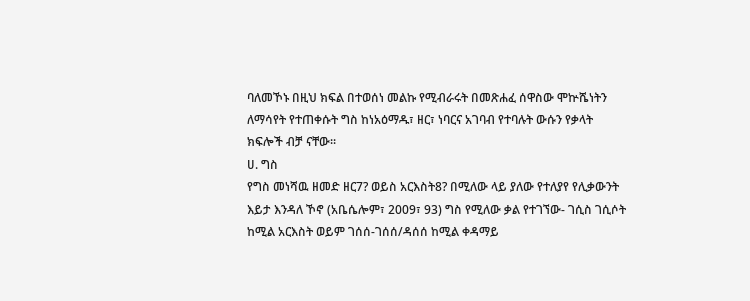ባለመኾኑ በዚህ ክፍል በተወሰነ መልኩ የሚብራሩት በመጽሐፈ ሰዋስው ሞኵሼነትን
ለማሳየት የተጠቀሱት ግስ ከነአዕማዱ፣ ዘር፣ ነባርና አገባብ የተባሉት ውሱን የቃላት
ክፍሎች ብቻ ናቸው፡፡
ሀ. ግስ
የግስ መነሻዉ ዘመድ ዘር7? ወይስ አርእስት8? በሚለው ላይ ያለው የተለያየ የሊቃውንት
እይታ እንዳለ ኾኖ (አቤሴሎም፣ 2009፣ 93) ግስ የሚለው ቃል የተገኘው- ገሲስ ገሲሶት
ከሚል አርእስት ወይም ገሰሰ-ገሰሰ/ዳሰሰ ከሚል ቀዳማይ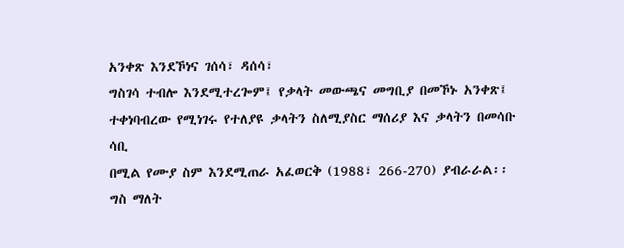አንቀጽ እንደኾነና ገሰሳ፣ ዳሰሳ፣
ግስገሳ ተብሎ እንደሚተረጐም፤ የቃላት መውጫና መግቢያ በመኾኑ አንቀጽ፤
ተቀነባብረው የሚነገሩ የተለያዩ ቃላትን ስለሚያስር ማሰሪያ እና ቃላትን በመሳቡ ሳቢ
በሚል የሙያ ስም እንደሚጠራ አፈወርቅ (1988፣ 266-270) ያብራራል፡፡ ግስ ማለት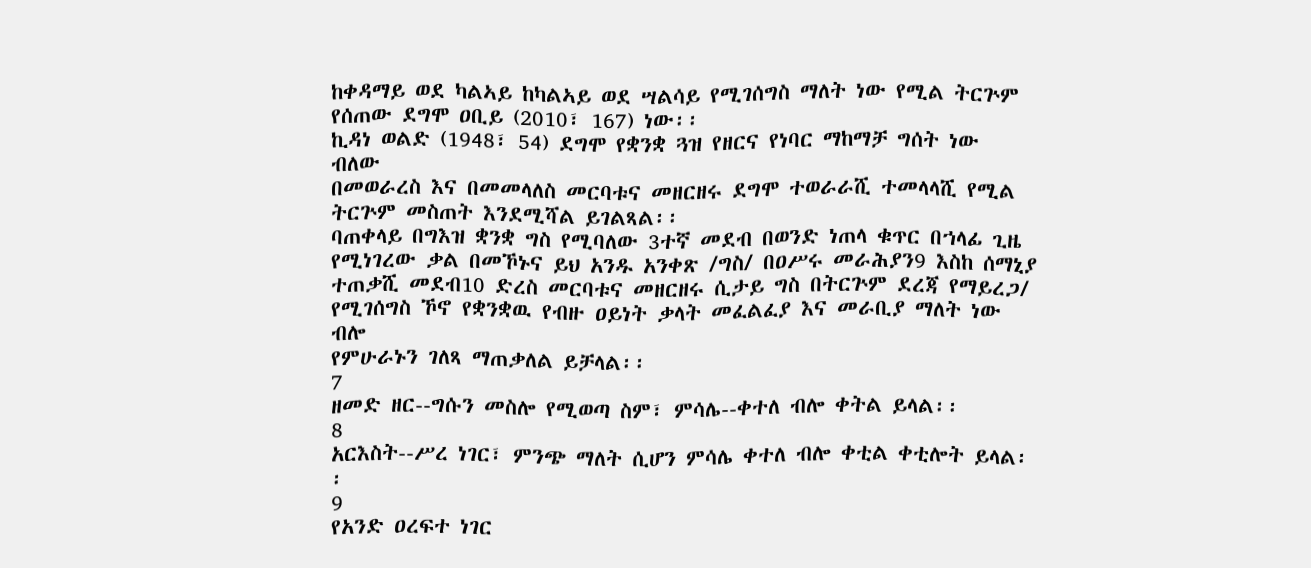ከቀዳማይ ወደ ካልኣይ ከካልኣይ ወደ ሣልሳይ የሚገሰግስ ማለት ነው የሚል ትርጕም
የሰጠው ደግሞ ዐቢይ (2010፣ 167) ነው፡፡
ኪዳነ ወልድ (1948፣ 54) ደግሞ የቋንቋ ጓዝ የዘርና የነባር ማከማቻ ግሰት ነው ብለው
በመወራረስ እና በመመላለስ መርባቱና መዘርዘሩ ደግሞ ተወራራሺ ተመላላሺ የሚል
ትርጕም መስጠት እንደሚሻል ይገልጻል፡፡
ባጠቀላይ በግእዝ ቋንቋ ግስ የሚባለው 3ተኛ መደብ በወንድ ነጠላ ቁጥር በኀላፊ ጊዜ
የሚነገረው ቃል በመኾኑና ይህ አንዱ አንቀጽ /ግስ/ በዐሥሩ መራሕያን9 እስከ ሰማኒያ
ተጠቃሺ መደብ10 ድረስ መርባቱና መዘርዘሩ ሲታይ ግስ በትርጕም ደረጃ የማይረጋ/
የሚገሰግስ ኾኖ የቋንቋዉ የብዙ ዐይነት ቃላት መፈልፈያ እና መራቢያ ማለት ነው ብሎ
የምሁራኑን ገለጻ ማጠቃለል ይቻላል፡፡
7
ዘመድ ዘር--ግሱን መስሎ የሚወጣ ስም፣ ምሳሌ--ቀተለ ብሎ ቀትል ይላል፡፡
8
አርእስት--ሥረ ነገር፣ ምንጭ ማለት ሲሆን ምሳሌ ቀተለ ብሎ ቀቲል ቀቲሎት ይላል፡፡
9
የአንድ ዐረፍተ ነገር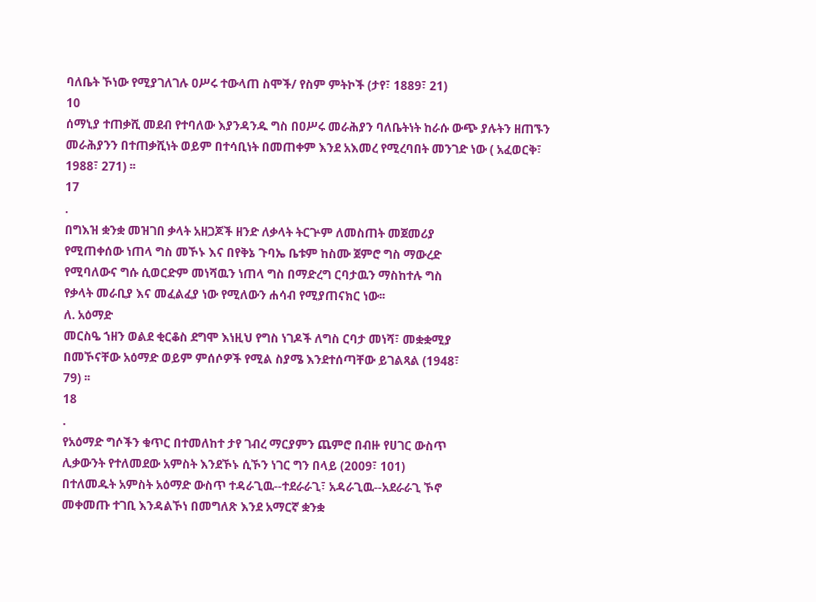ባለቤት ኾነው የሚያገለገሉ ዐሥሩ ተውላጠ ስሞች/ የስም ምትኮች (ታየ፣ 1889፣ 21)
10
ሰማኒያ ተጠቃሺ መደብ የተባለው እያንዳንዱ ግስ በዐሥሩ መራሕያን ባለቤትነት ከራሱ ውጭ ያሉትን ዘጠኙን
መራሕያንን በተጠቃሺነት ወይም በተሳቢነት በመጠቀም እንደ አእመረ የሚረባበት መንገድ ነው ( አፈወርቅ፣
1988፣ 271) ፡፡
17
.
በግእዝ ቋንቋ መዝገበ ቃላት አዘጋጆች ዘንድ ለቃላት ትርጕም ለመስጠት መጀመሪያ
የሚጠቀሰው ነጠላ ግስ መኾኑ እና በየቅኔ ጉባኤ ቤቱም ከስሙ ጀምሮ ግስ ማውረድ
የሚባለውና ግሱ ሲወርድም መነሻዉን ነጠላ ግስ በማድረግ ርባታዉን ማስከተሉ ግስ
የቃላት መራቢያ እና መፈልፈያ ነው የሚለውን ሐሳብ የሚያጠናክር ነው፡፡
ለ. አዕማድ
መርስዔ ኀዘን ወልደ ቂርቆስ ደግሞ እነዚህ የግስ ነገዶች ለግስ ርባታ መነሻ፣ መቋቋሚያ
በመኾናቸው አዕማድ ወይም ምሰሶዎች የሚል ስያሜ እንደተሰጣቸው ይገልጻል (1948፣
79) ፡፡
18
.
የአዕማድ ግሶችን ቁጥር በተመለከተ ታየ ገብረ ማርያምን ጨምሮ በብዙ የሀገር ውስጥ
ሊቃውንት የተለመደው አምስት እንደኾኑ ሲኾን ነገር ግን በላይ (2009፣ 101)
በተለመዱት አምስት አዕማድ ውስጥ ተዳራጊዉ--ተደራራጊ፣ አዳራጊዉ--አደራራጊ ኾኖ
መቀመጡ ተገቢ እንዳልኾነ በመግለጽ እንደ አማርኛ ቋንቋ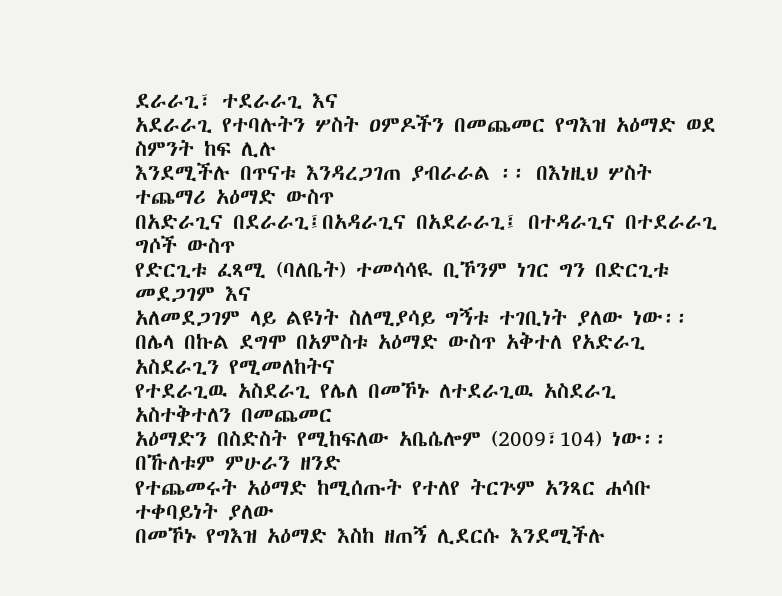ደራራጊ፣ ተደራራጊ እና
አደራራጊ የተባሉትን ሦስት ዐምዶችን በመጨመር የግእዝ አዕማድ ወደ ስምንት ከፍ ሊሉ
እንደሚችሉ በጥናቱ እንዳረጋገጠ ያብራራል ፡፡ በእነዚህ ሦስት ተጨማሪ አዕማድ ውስጥ
በአድራጊና በደራራጊ፤በአዳራጊና በአደራራጊ፤ በተዳራጊና በተደራራጊ ግሶች ውስጥ
የድርጊቱ ፈጻሚ (ባለቤት) ተመሳሳዪ ቢኾንም ነገር ግን በድርጊቱ መደጋገም እና
አለመደጋገም ላይ ልዩነት ስለሚያሳይ ግኝቱ ተገቢነት ያለው ነው፡፡
በሌላ በኩል ደግሞ በአምስቱ አዕማድ ውስጥ አቅተለ የአድራጊ አስደራጊን የሚመለከትና
የተደራጊዉ አስደራጊ የሌለ በመኾኑ ለተደራጊዉ አስደራጊ አስተቅተለን በመጨመር
አዕማድን በስድስት የሚከፍለው አቤሴሎም (2009፣104) ነው፡፡ በኹለቱም ምሁራን ዘንድ
የተጨመሩት አዕማድ ከሚሰጡት የተለየ ትርጕም አንጻር ሐሳቡ ተቀባይነት ያለው
በመኾኑ የግእዝ አዕማድ እስከ ዘጠኝ ሊደርሱ እንደሚችሉ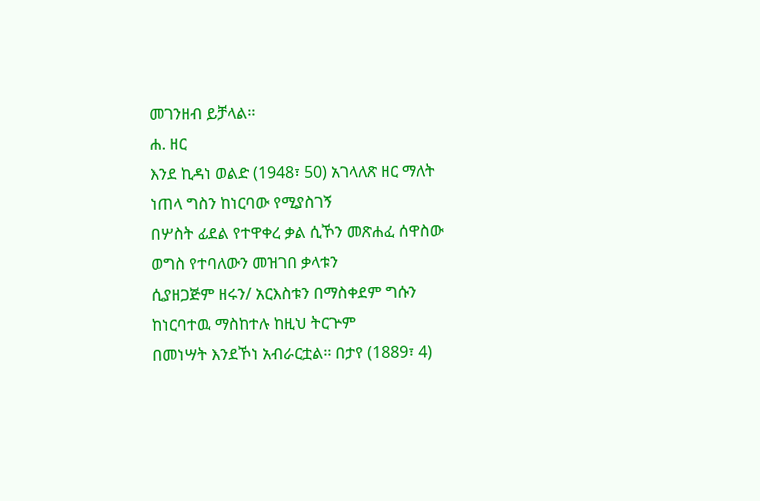መገንዘብ ይቻላል፡፡
ሐ. ዘር
እንደ ኪዳነ ወልድ (1948፣ 50) አገላለጽ ዘር ማለት ነጠላ ግስን ከነርባው የሚያስገኝ
በሦስት ፊደል የተዋቀረ ቃል ሲኾን መጽሐፈ ሰዋስው ወግስ የተባለውን መዝገበ ቃላቱን
ሲያዘጋጅም ዘሩን/ አርእስቱን በማስቀደም ግሱን ከነርባተዉ ማስከተሉ ከዚህ ትርጕም
በመነሣት እንደኾነ አብራርቷል፡፡ በታየ (1889፣ 4)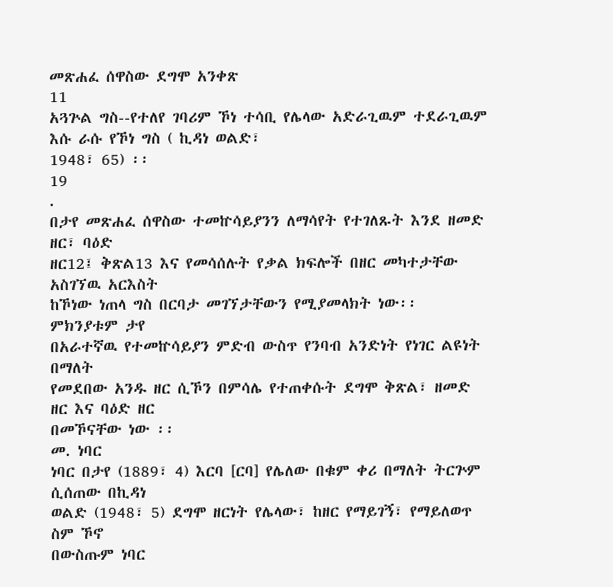መጽሐፈ ሰዋስው ደግሞ አንቀጽ
11
አጓጕል ግስ--የተለየ ገባሪም ኾነ ተሳቢ የሌላው አድራጊዉም ተደራጊዉም እሱ ራሱ የኾነ ግስ ( ኪዳነ ወልድ፣
1948፣ 65) ፡፡
19
.
በታየ መጽሐፈ ሰዋስው ተመኵሳይያንን ለማሳየት የተገለጹት እንደ ዘመድ ዘር፣ ባዕድ
ዘር12፤ ቅጽል13 እና የመሳሰሉት የቃል ክፍሎች በዘር መካተታቸው አስገኘዉ አርእስት
ከኾነው ነጠላ ግስ በርባታ መገኘታቸውን የሚያመላክት ነው፡፡ ምክንያቱም ታየ
በአራተኛዉ የተመኵሳይያን ምድብ ውስጥ የንባብ አንድነት የነገር ልዩነት በማለት
የመደበው አንዱ ዘር ሲኾን በምሳሌ የተጠቀሱት ደግሞ ቅጽል፣ ዘመድ ዘር እና ባዕድ ዘር
በመኾናቸው ነው ፡፡
መ. ነባር
ነባር በታየ (1889፣ 4) እርባ [ርባ] የሌለው በቁም ቀሪ በማለት ትርጕም ሲሰጠው በኪዳነ
ወልድ (1948፣ 5) ደግሞ ዘርነት የሌላው፣ ከዘር የማይገኝ፣ የማይለወጥ ስም ኾኖ
በውስጡም ነባር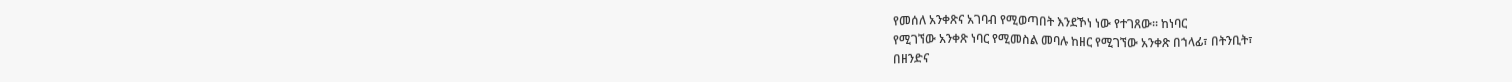የመሰለ አንቀጽና አገባብ የሚወጣበት እንደኾነ ነው የተገጸው፡፡ ከነባር
የሚገኘው አንቀጽ ነባር የሚመስል መባሉ ከዘር የሚገኘው አንቀጽ በኀላፊ፣ በትንቢት፣
በዘንድና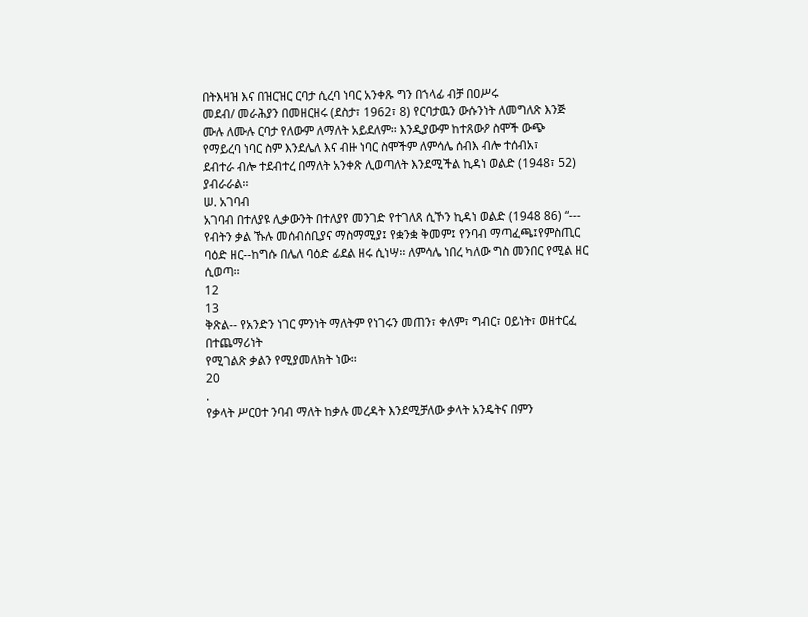በትእዛዝ እና በዝርዝር ርባታ ሲረባ ነባር አንቀጹ ግን በኀላፊ ብቻ በዐሥሩ
መደብ/ መራሕያን በመዘርዘሩ (ደስታ፣ 1962፣ 8) የርባታዉን ውሱንነት ለመግለጽ እንጅ
ሙሉ ለሙሉ ርባታ የለውም ለማለት አይደለም፡፡ እንዲያውም ከተጸውዖ ስሞች ውጭ
የማይረባ ነባር ስም እንደሌለ እና ብዙ ነባር ስሞችም ለምሳሌ ሰብእ ብሎ ተሰብአ፣
ደብተራ ብሎ ተደብተረ በማለት አንቀጽ ሊወጣለት እንደሚችል ኪዳነ ወልድ (1948፣ 52)
ያብራራል፡፡
ሠ. አገባብ
አገባብ በተለያዩ ሊቃውንት በተለያየ መንገድ የተገለጸ ሲኾን ኪዳነ ወልድ (1948 86) “---
የብትን ቃል ኹሉ መሰብሰቢያና ማስማሚያ፤ የቋንቋ ቅመም፤ የንባብ ማጣፈጫ፤የምስጢር
ባዕድ ዘር--ከግሱ በሌለ ባዕድ ፊደል ዘሩ ሲነሣ፡፡ ለምሳሌ ነበረ ካለው ግስ መንበር የሚል ዘር ሲወጣ፡፡
12
13
ቅጽል-- የአንድን ነገር ምንነት ማለትም የነገሩን መጠን፣ ቀለም፣ ግብር፣ ዐይነት፣ ወዘተርፈ በተጨማሪነት
የሚገልጽ ቃልን የሚያመለክት ነው፡፡
20
.
የቃላት ሥርዐተ ንባብ ማለት ከቃሉ መረዳት እንደሚቻለው ቃላት አንዴትና በምን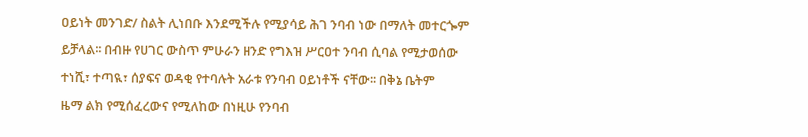ዐይነት መንገድ/ ስልት ሊነበቡ እንደሚችሉ የሚያሳይ ሕገ ንባብ ነው በማለት መተርጐም
ይቻላል፡፡ በብዙ የሀገር ውስጥ ምሁራን ዘንድ የግእዝ ሥርዐተ ንባብ ሲባል የሚታወሰው
ተነሺ፣ ተጣዪ፣ ሰያፍና ወዳቂ የተባሉት አራቱ የንባብ ዐይነቶች ናቸው፡፡ በቅኔ ቤትም
ዜማ ልክ የሚሰፈረውና የሚለከው በነዚሁ የንባብ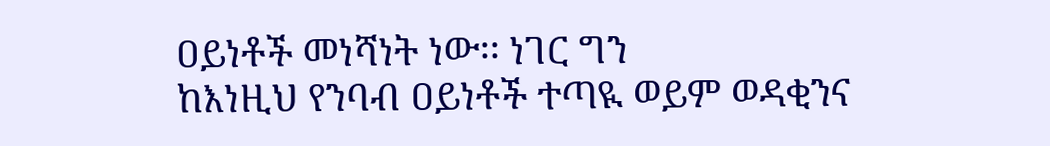ዐይነቶች መነሻነት ነው፡፡ ነገር ግን
ከእነዚህ የንባብ ዐይነቶች ተጣዪ ወይም ወዳቂንና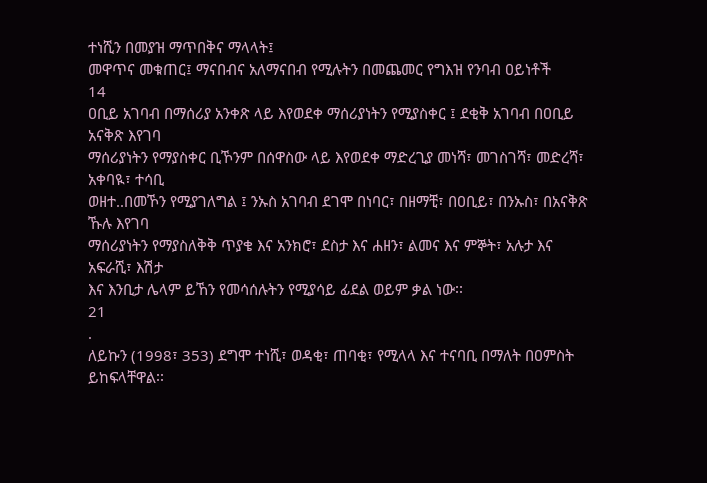ተነሺን በመያዝ ማጥበቅና ማላላት፤
መዋጥና መቁጠር፤ ማናበብና አለማናበብ የሚሉትን በመጨመር የግእዝ የንባብ ዐይነቶች
14
ዐቢይ አገባብ በማሰሪያ አንቀጽ ላይ እየወደቀ ማሰሪያነትን የሚያስቀር ፤ ደቂቅ አገባብ በዐቢይ አናቅጽ እየገባ
ማሰሪያነትን የማያስቀር ቢኾንም በሰዋስው ላይ እየወደቀ ማድረጊያ መነሻ፣ መገስገሻ፣ መድረሻ፣ አቀባዪ፣ ተሳቢ
ወዘተ..በመኾን የሚያገለግል ፤ ንኡስ አገባብ ደገሞ በነባር፣ በዘማቺ፣ በዐቢይ፣ በንኡስ፣ በአናቅጽ ኹሉ እየገባ
ማሰሪያነትን የማያስለቅቅ ጥያቄ እና አንክሮ፣ ደስታ እና ሐዘን፣ ልመና እና ምኞት፣ አሉታ እና አፍራሺ፣ እሽታ
እና እንቢታ ሌላም ይኸን የመሳሰሉትን የሚያሳይ ፊደል ወይም ቃል ነው፡፡
21
.
ለይኩን (1998፣ 353) ደግሞ ተነሺ፣ ወዳቂ፣ ጠባቂ፣ የሚላላ እና ተናባቢ በማለት በዐምስት
ይከፍላቸዋል፡፡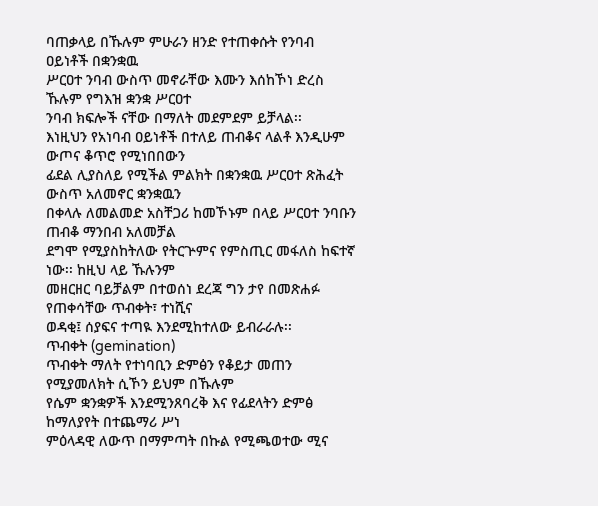ባጠቃላይ በኹሉም ምሁራን ዘንድ የተጠቀሱት የንባብ ዐይነቶች በቋንቋዉ
ሥርዐተ ንባብ ውስጥ መኖራቸው እሙን እሰከኾነ ድረስ ኹሉም የግእዝ ቋንቋ ሥርዐተ
ንባብ ክፍሎች ናቸው በማለት መደምደም ይቻላል፡፡
እነዚህን የአነባብ ዐይነቶች በተለይ ጠብቆና ላልቶ እንዲሁም ውጦና ቆጥሮ የሚነበበውን
ፊደል ሊያስለይ የሚችል ምልክት በቋንቋዉ ሥርዐተ ጽሕፈት ውስጥ አለመኖር ቋንቋዉን
በቀላሉ ለመልመድ አስቸጋሪ ከመኾኑም በላይ ሥርዐተ ንባቡን ጠብቆ ማንበብ አለመቻል
ደግሞ የሚያስከትለው የትርጕምና የምስጢር መፋለስ ከፍተኛ ነው፡፡ ከዚህ ላይ ኹሉንም
መዘርዘር ባይቻልም በተወሰነ ደረጃ ግን ታየ በመጽሐፉ የጠቀሳቸው ጥብቀት፣ ተነሺና
ወዳቂ፤ ሰያፍና ተጣዪ እንደሚከተለው ይብራራሉ፡፡
ጥብቀት (gemination)
ጥብቀት ማለት የተነባቢን ድምፅን የቆይታ መጠን የሚያመለክት ሲኾን ይህም በኹሉም
የሴም ቋንቋዎች እንደሚንጸባረቅ እና የፊደላትን ድምፅ ከማለያየት በተጨማሪ ሥነ
ምዕላዳዊ ለውጥ በማምጣት በኩል የሚጫወተው ሚና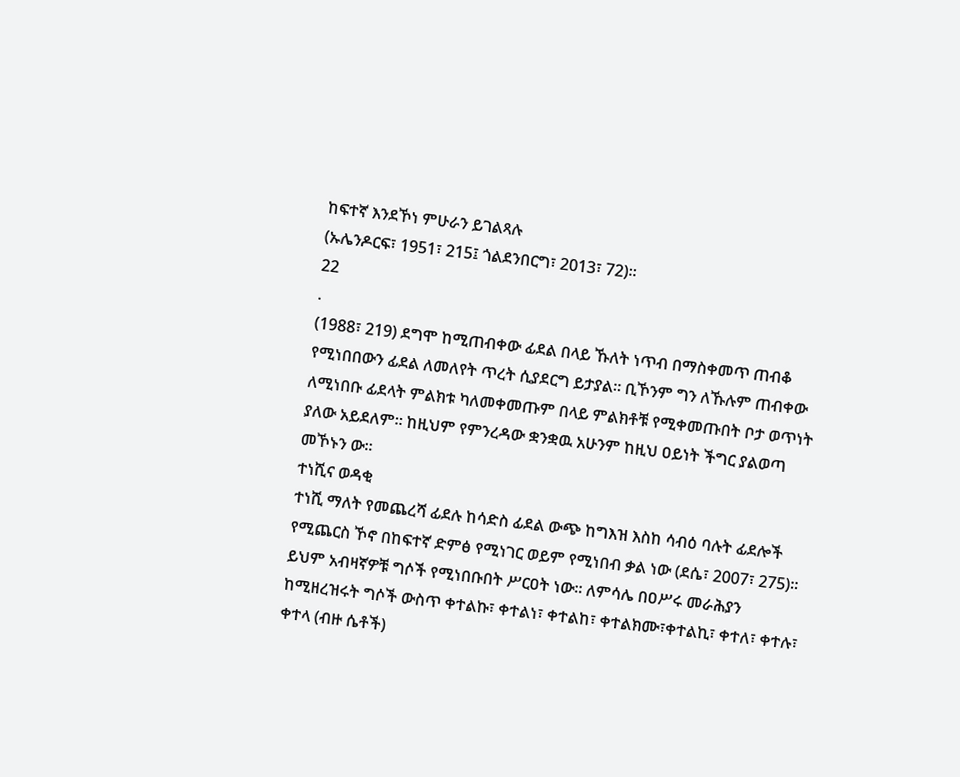ከፍተኛ እንደኾነ ምሁራን ይገልጻሉ
(ኡሌንዶርፍ፣ 1951፣ 215፤ ጎልደንበርግ፣ 2013፣ 72)፡፡
22
.
(1988፣ 219) ደግሞ ከሚጠብቀው ፊደል በላይ ኹለት ነጥብ በማስቀመጥ ጠብቆ
የሚነበበውን ፊደል ለመለየት ጥረት ሲያደርግ ይታያል፡፡ ቢኾንም ግን ለኹሉም ጠብቀው
ለሚነበቡ ፊደላት ምልክቱ ካለመቀመጡም በላይ ምልክቶቹ የሚቀመጡበት ቦታ ወጥነት
ያለው አይደለም፡፡ ከዚህም የምንረዳው ቋንቋዉ አሁንም ከዚህ ዐይነት ችግር ያልወጣ
መኾኑን ው፡፡
ተነሺና ወዳቂ
ተነሺ ማለት የመጨረሻ ፊደሉ ከሳድስ ፊደል ውጭ ከግእዝ እስከ ሳብዕ ባሉት ፊደሎች
የሚጨርስ ኾኖ በከፍተኛ ድምፅ የሚነገር ወይም የሚነበብ ቃል ነው (ደሴ፣ 2007፣ 275)፡፡
ይህም አብዛኛዎቹ ግሶች የሚነበቡበት ሥርዐት ነው፡፡ ለምሳሌ በዐሥሩ መራሕያን
ከሚዘረዝሩት ግሶች ውስጥ ቀተልኩ፣ ቀተልነ፣ ቀተልከ፣ ቀተልክሙ፣ቀተልኪ፣ ቀተለ፣ ቀተሉ፣
ቀተላ (ብዙ ሴቶች)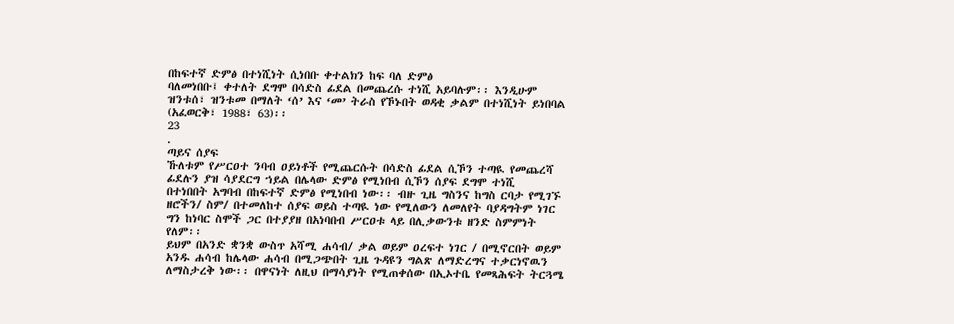በከፍተኛ ድምፅ በተነሺነት ሲነበቡ ቀተልክን ከፍ ባለ ድምፅ
ባለመነበቡ፤ ቀተለት ደግሞ በሳድስ ፊደል በመጨረሱ ተነሺ አይባሉም፡፡ እንዲሁም
ዝንቱሰ፣ ዝንቱመ በማለት ‘ሰ’ እና ‘መ’ ትራስ የኾኑበት ወዳቂ ቃልም በተነሺነት ይነበባል
(አፈወርቅ፣ 1988፣ 63)፡፡
23
.
ጣይና ሰያፍ
ኹለቱም የሥርዐተ ንባብ ዐይነቶች የሚጨርሱት በሳድስ ፊደል ሲኾን ተጣዪ የመጨረሻ
ፊደሉን ያዝ ሳያደርግ ኀይል በሌላው ድምፅ የሚነበብ ሲኾን ሰያፍ ደግሞ ተነሺ
በተነበበት አግባብ በከፍተኛ ድምፅ የሚነበብ ነው፡፡ ብዙ ጊዜ ግስንና ከግስ ርባታ የሚገኙ
ዘሮችን/ ስም/ በተመለከተ ሰያፍ ወይስ ተጣዪ ነው የሚለውን ለመለየት ባያዳግትም ነገር
ግን ከነባር ስሞች ጋር በተያያዘ በአነባበብ ሥርዐቱ ላይ በሊቃውንቱ ዘንድ ስምምነት
የለም፡፡
ይህም በአንድ ቋንቋ ውስጥ አሻሚ ሐሳብ/ ቃል ወይም ዐረፍተ ነገር / በሚኖርበት ወይም
አንዱ ሐሳብ ከሌላው ሐሳብ በሚጋጭበት ጊዜ ጉዳዩን ግልጽ ለማድረግና ተቃርነኖዉን
ለማስታረቅ ነው፡፡ በዋናነት ለዚህ በማሳያነት የሚጠቀሰው በኢኦተቤ የመጻሕፍት ትርጓሜ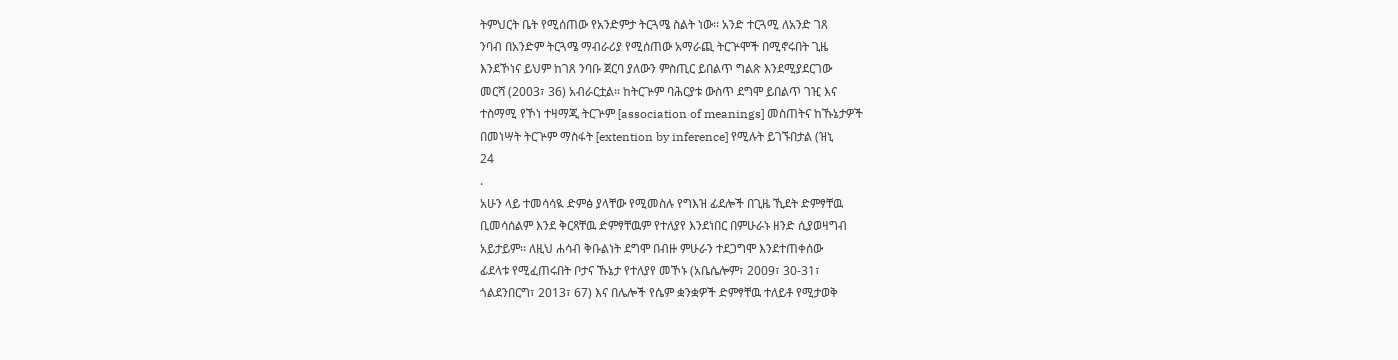ትምህርት ቤት የሚሰጠው የአንድምታ ትርጓሜ ስልት ነው፡፡ አንድ ተርጓሚ ለአንድ ገጸ
ንባብ በአንድም ትርጓሜ ማብራሪያ የሚሰጠው አማራጪ ትርጕሞች በሚኖሩበት ጊዜ
እንደኾነና ይህም ከገጸ ንባቡ ጀርባ ያለውን ምስጢር ይበልጥ ግልጽ እንደሚያደርገው
መርሻ (2003፣ 36) አብራርቷል፡፡ ከትርጕም ባሕርያቱ ውስጥ ደግሞ ይበልጥ ገዢ እና
ተስማሚ የኾነ ተዛማጂ ትርጕም [association of meanings] መስጠትና ከኹኔታዎች
በመነሣት ትርጕም ማስፋት [extention by inference] የሚሉት ይገኙበታል (ዝኒ
24
.
አሁን ላይ ተመሳሳዪ ድምፅ ያላቸው የሚመስሉ የግእዝ ፊደሎች በጊዜ ኺደት ድምፃቸዉ
ቢመሳሰልም እንደ ቅርጻቸዉ ድምፃቸዉም የተለያየ እንደነበር በምሁራኑ ዘንድ ሲያወዛግብ
አይታይም፡፡ ለዚህ ሐሳብ ቅቡልነት ደግሞ በብዙ ምሁራን ተደጋግሞ እንደተጠቀሰው
ፊደላቱ የሚፈጠሩበት ቦታና ኹኔታ የተለያየ መኾኑ (አቤሴሎም፣ 2009፣ 30-31፣
ጎልደንበርግ፣ 2013፣ 67) እና በሌሎች የሴም ቋንቋዎች ድምፃቸዉ ተለይቶ የሚታወቅ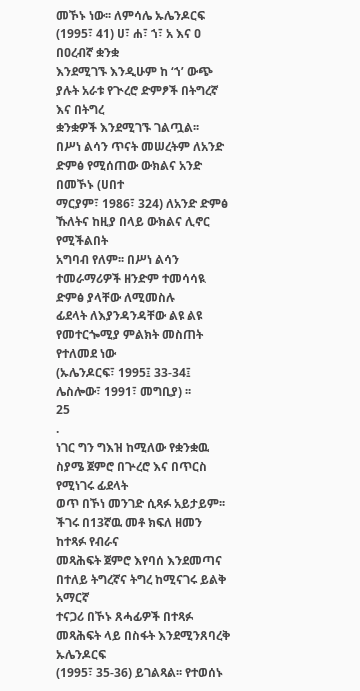መኾኑ ነው፡፡ ለምሳሌ ኡሌንዶርፍ (1995፣ 41) ሀ፣ ሐ፣ ኀ፣ አ እና ዐ በዐረብኛ ቋንቋ
እንደሚገኙ እንዲሁም ከ ‘ኀ’ ውጭ ያሉት አራቱ የጒረሮ ድምፆች በትግረኛ እና በትግረ
ቋንቋዎች እንደሚገኙ ገልጧል፡፡
በሥነ ልሳን ጥናት መሠረትም ለአንድ ድምፅ የሚሰጠው ውክልና አንድ በመኾኑ (ሀበተ
ማርያም፣ 1986፣ 324) ለአንድ ድምፅ ኹለትና ከዚያ በላይ ውክልና ሊኖር የሚችልበት
አግባብ የለም፡፡ በሥነ ልሳን ተመራማሪዎች ዘንድም ተመሳሳዪ ድምፅ ያላቸው ለሚመስሉ
ፊደላት ለእያንዳንዳቸው ልዩ ልዩ የመተርጐሚያ ምልክት መስጠት የተለመደ ነው
(ኡሌንዶርፍ፣ 1995፤ 33-34፤ ሌስሎው፣ 1991፣ መግቢያ) ፡፡
25
.
ነገር ግን ግእዝ ከሚለው የቋንቋዉ ስያሜ ጀምሮ በጕረሮ እና በጥርስ የሚነገሩ ፊደላት
ወጥ በኾነ መንገድ ሲጻፉ አይታይም፡፡ ችገሩ በ13ኛዉ መቶ ክፍለ ዘመን ከተጻፉ የብራና
መጻሕፍት ጀምሮ እየባሰ እንደመጣና በተለይ ትግረኛና ትግረ ከሚናገሩ ይልቅ አማርኛ
ተናጋሪ በኾኑ ጸሓፊዎች በተጻፉ መጻሕፍት ላይ በስፋት እንደሚንጸባረቅ ኡሌንዶርፍ
(1995፣ 35-36) ይገልጻል፡፡ የተወሰኑ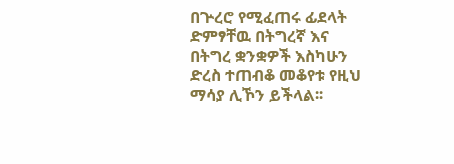በጕረሮ የሚፈጠሩ ፊደላት ድምፃቸዉ በትግረኛ እና
በትግረ ቋንቋዎች እስካሁን ድረስ ተጠብቆ መቆየቱ የዚህ ማሳያ ሊኾን ይችላል፡፡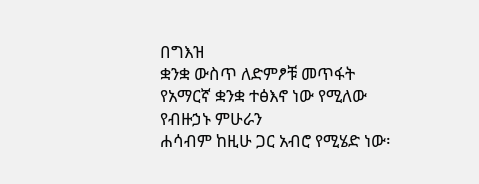በግእዝ
ቋንቋ ውስጥ ለድምፆቹ መጥፋት የአማርኛ ቋንቋ ተፅእኖ ነው የሚለው የብዙኃኑ ምሁራን
ሐሳብም ከዚሁ ጋር አብሮ የሚሄድ ነው፡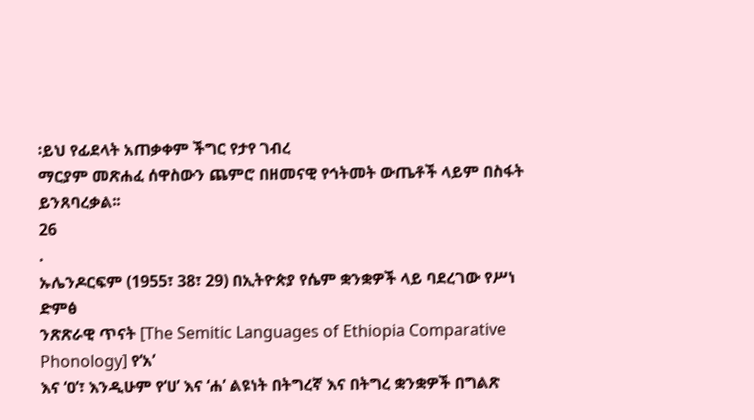፡ይህ የፊደላት አጠቃቀም ችግር የታየ ገብረ
ማርያም መጽሐፈ ሰዋስውን ጨምሮ በዘመናዊ የኅትመት ውጤቶች ላይም በስፋት
ይንጸባረቃል፡፡
26
.
ኡሌንዶርፍም (1955፣ 38፣ 29) በኢትዮጵያ የሴም ቋንቋዎች ላይ ባደረገው የሥነ ድምፅ
ንጽጽራዊ ጥናት [The Semitic Languages of Ethiopia Comparative Phonology] የ‘አ’
እና ‘ዐ’፣ እንዲሁም የ‘ሀ’ እና ‘ሐ’ ልዩነት በትግረኛ እና በትግረ ቋንቋዎች በግልጽ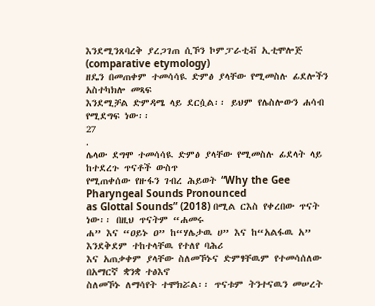እንደሚንጸባረቅ ያረጋገጠ ሲኾን ኮምፓራቲቭ ኢቲሞሎጅ (comparative etymology)
ዘዴን በመጠቀም ተመሳሳዪ ድምፅ ያላቸው የሚመስሉ ፊደሎችን አስተካክሎ መጻፍ
እንደሚቻል ድምዳሜ ላይ ደርሷል፡፡ ይህም የሌስሎውን ሐሳብ የሚደግፍ ነው፡፡
27
.
ሌላው ደግሞ ተመሳሳዪ ድምፅ ያላቸው የሚመስሉ ፊደላት ላይ ከተደረጉ ጥናቶች ውስጥ
የሚጠቀሰው የዙፋን ገብረ ሕይወት “Why the Gee Pharyngeal Sounds Pronounced
as Glottal Sounds” (2018) በሚል ርእስ የቀረበው ጥናት ነው፡፡ በዚህ ጥናትም “ሐመሩ
ሐ” እና “ዐይኑ ዐ” ከ“ሃሌታዉ ሀ” እና ከ“አልፋዉ አ” እንደቅደም ተከተላቸዉ የተለየ ባሕሪ
እና አጠቃቀም ያላቸው ስለመኾኑና ድምፃቸዉም የተመሳሰለው በአማርኛ ቋንቋ ተፅእኖ
ስለመኾኑ ለማሳየት ተሞክሯል፡፡ ጥናቱም ትንተናዉን መሠረት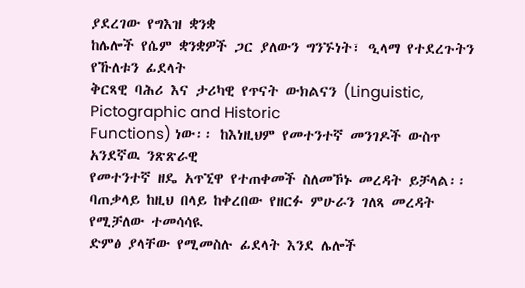ያደረገው የግእዝ ቋንቋ
ከሌሎች የሴም ቋንቋዎች ጋር ያለውን ግንኙነት፣ ዒላማ የተደረጉትን የኹለቱን ፊደላት
ቅርጻዊ ባሕሪ እና ታሪካዊ የጥናት ውክልናን (Linguistic, Pictographic and Historic
Functions) ነው፡፡ ከእነዚህም የመተንተኛ መንገዶች ውስጥ አንደኛዉ ንጽጽራዊ
የመተንተኛ ዘዴ አጥኚዋ የተጠቀመች ስለመኾኑ መረዳት ይቻላል፡፡
ባጠቃላይ ከዚህ በላይ ከቀረበው የዘርፉ ምሁራን ገለጻ መረዳት የሚቻለው ተመሳሳዪ
ድምፅ ያላቸው የሚመስሉ ፊደላት እንደ ሌሎች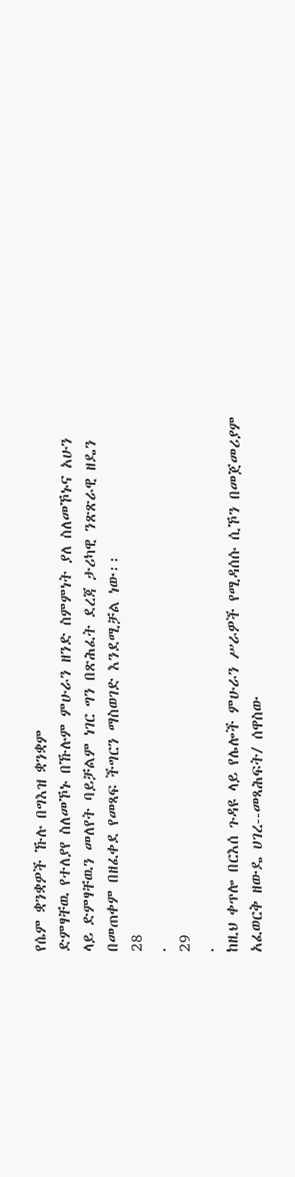የሴም ቋንቋዎች ኹሉ በግእዝ ቋንቋም
ድምፃቸዉ የተለያየ ስለመኾኑ በኹሉም ምሁራን ዘንድ ስምምነት ያለ ስለመኾኑና አሁን
ላይ ድምፃቸዉን መለየት ባይቻልም ነገር ግን በጽሕፈት ደረጃ ታሪካዊ ንጽጽራዊ ዘዴን
በመጠቀም በዘፈቀደ የመጻፍ ችግርን ማስወገድ እንደሚቻል ነው፡፡
28
.
29
.
ከዚህ ቀጥሎ በርእሰ ጉዳዩ ላይ የሌሎች ምሁራን ሥራዎች የሚዳሰሱ ሲኾን በመጀመሪያም
አፈወርቅ ዘውዴ ሀገረ--መጻሕፍት/ ሰዋስው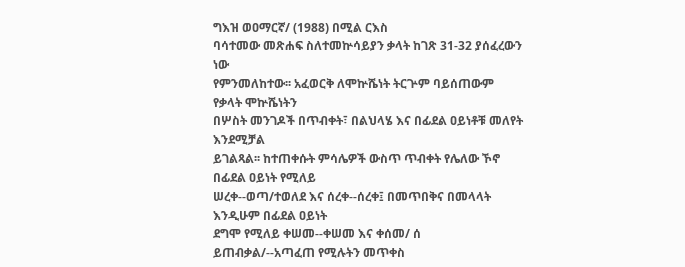ግእዝ ወዐማርኛ/ (1988) በሚል ርእስ
ባሳተመው መጽሐፍ ስለተመኵሳይያን ቃላት ከገጽ 31-32 ያሰፈረውን ነው
የምንመለከተው፡፡ አፈወርቅ ለሞኵሼነት ትርጕም ባይሰጠውም የቃላት ሞኵሼነትን
በሦስት መንገዶች በጥብቀት፣ በልህላሄ እና በፊደል ዐይነቶቹ መለየት እንደሚቻል
ይገልጻል፡፡ ከተጠቀሱት ምሳሌዎች ውስጥ ጥብቀት የሌለው ኾኖ በፊደል ዐይነት የሚለይ
ሠረቀ--ወጣ/ተወለደ እና ሰረቀ--ሰረቀ፤ በመጥበቅና በመላላት እንዲሁም በፊደል ዐይነት
ደግሞ የሚለይ ቀሠመ--ቀሠመ እና ቀሰመ/ ሰ ይጠብቃል/--አጣፈጠ የሚሉትን መጥቀስ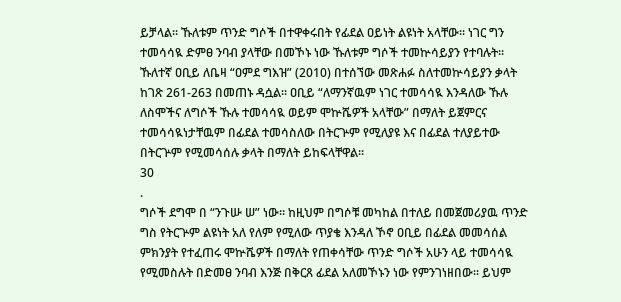ይቻላል፡፡ ኹለቱም ጥንድ ግሶች በተዋቀሩበት የፊደል ዐይነት ልዩነት አላቸው፡፡ ነገር ግን
ተመሳሳዪ ድምፀ ንባብ ያላቸው በመኾኑ ነው ኹለቱም ግሶች ተመኵሳይያን የተባሉት፡፡
ኹለተኛ ዐቢይ ለቤዛ “ዐምደ ግእዝ” (2010) በተሰኘው መጽሐፉ ስለተመኵሳይያን ቃላት
ከገጽ 261-263 በመጠኑ ዳሷል፡፡ ዐቢይ “ለማንኛዉም ነገር ተመሳሳዪ እንዳለው ኹሉ
ለስሞችና ለግሶች ኹሉ ተመሳሳዪ ወይም ሞኵሼዎች አላቸው” በማለት ይጀምርና
ተመሳሳዪነታቸዉም በፊደል ተመሳስለው በትርጕም የሚለያዩ እና በፊደል ተለያይተው
በትርጕም የሚመሳሰሉ ቃላት በማለት ይከፍላቸዋል፡፡
30
.
ግሶች ደግሞ በ “ንጉሡ ሠ” ነው፡፡ ከዚህም በግሶቹ መካከል በተለይ በመጀመሪያዉ ጥንድ
ግስ የትርጕም ልዩነት አለ የለም የሚለው ጥያቄ እንዳለ ኾኖ ዐቢይ በፊደል መመሳሰል
ምክንያት የተፈጠሩ ሞኵሼዎች በማለት የጠቀሳቸው ጥንድ ግሶች አሁን ላይ ተመሳሳዪ
የሚመስሉት በድመፀ ንባብ እንጅ በቅርጸ ፊደል አለመኾኑን ነው የምንገነዘበው፡፡ ይህም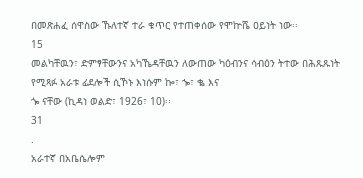በመጽሐፈ ሰዋስው ኹለተኛ ተራ ቁጥር የተጠቀሰው የሞኵሼ ዐይነት ነው፡፡
15
መልካቸዉን፣ ድምፃቸውንና አካኼዳቸዉን ለውጠው ካዕብንና ሳብዕን ትተው በሕጹጹነት የሚጻፉ አራቱ ፊደሎች ሲኾኑ እነሱም ኰ፣ ኈ፣ ቈ እና
ጐ ናቸው (ኪዳነ ወልድ፣ 1926፣ 10)፡፡
31
.
አራተኛ በአቤሴሎም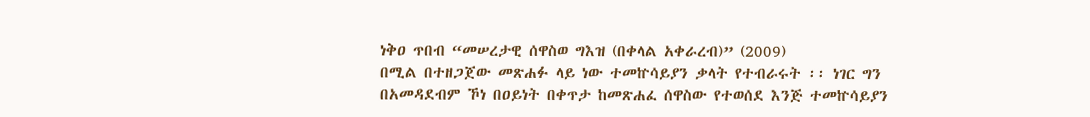ነቅዐ ጥበብ “መሠረታዊ ሰዋስወ ግእዝ (በቀላል አቀራረብ)” (2009)
በሚል በተዘጋጀው መጽሐፉ ላይ ነው ተመኵሳይያን ቃላት የተብራሩት ፡፡ ነገር ግን
በአመዳደብም ኾነ በዐይነት በቀጥታ ከመጽሐፈ ሰዋስው የተወሰደ እንጅ ተመኵሳይያን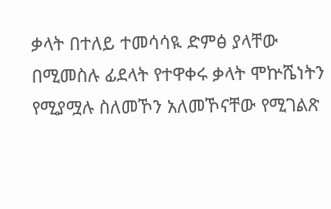ቃላት በተለይ ተመሳሳዪ ድምፅ ያላቸው በሚመስሉ ፊደላት የተዋቀሩ ቃላት ሞኵሼነትን
የሚያሟሉ ስለመኾን አለመኾናቸው የሚገልጽ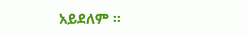አይደለም ፡፡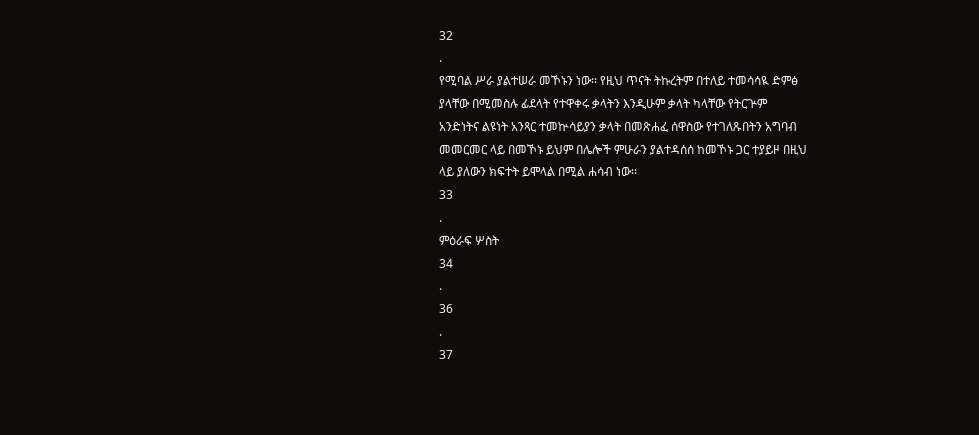32
.
የሚባል ሥራ ያልተሠራ መኾኑን ነው፡፡ የዚህ ጥናት ትኩረትም በተለይ ተመሳሳዪ ድምፅ
ያላቸው በሚመስሉ ፊደላት የተዋቀሩ ቃላትን እንዲሁም ቃላት ካላቸው የትርጕም
አንድነትና ልዩነት አንጻር ተመኵሳይያን ቃላት በመጽሐፈ ሰዋስው የተገለጹበትን አግባብ
መመርመር ላይ በመኾኑ ይህም በሌሎች ምሁራን ያልተዳሰሰ ከመኾኑ ጋር ተያይዞ በዚህ
ላይ ያለውን ክፍተት ይሞላል በሚል ሐሳብ ነው፡፡
33
.
ምዕራፍ ሦስት
34
.
36
.
37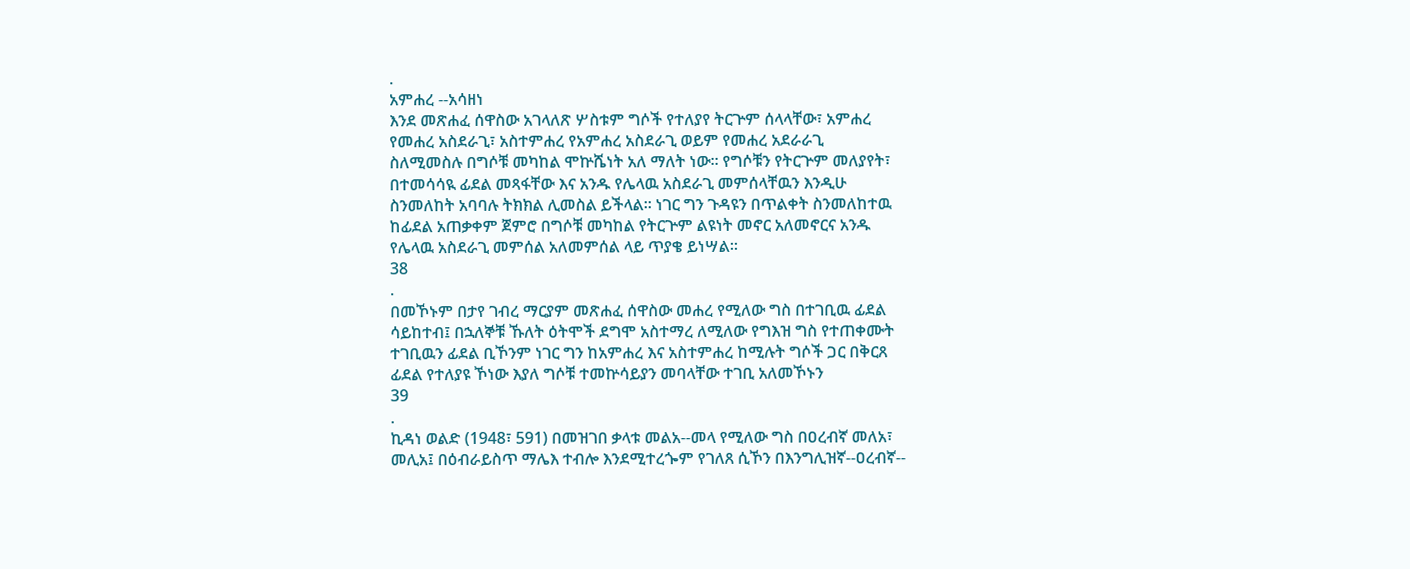.
አምሐረ --አሳዘነ
እንደ መጽሐፈ ሰዋስው አገላለጽ ሦስቱም ግሶች የተለያየ ትርጕም ሰላላቸው፣ አምሐረ
የመሐረ አስደራጊ፣ አስተምሐረ የአምሐረ አስደራጊ ወይም የመሐረ አደራራጊ
ስለሚመስሉ በግሶቹ መካከል ሞኵሼነት አለ ማለት ነው፡፡ የግሶቹን የትርጕም መለያየት፣
በተመሳሳዪ ፊደል መጻፋቸው እና አንዱ የሌላዉ አስደራጊ መምሰላቸዉን እንዲሁ
ስንመለከት አባባሉ ትክክል ሊመስል ይችላል፡፡ ነገር ግን ጉዳዩን በጥልቀት ስንመለከተዉ
ከፊደል አጠቃቀም ጀምሮ በግሶቹ መካከል የትርጕም ልዩነት መኖር አለመኖርና አንዱ
የሌላዉ አስደራጊ መምሰል አለመምሰል ላይ ጥያቄ ይነሣል፡፡
38
.
በመኾኑም በታየ ገብረ ማርያም መጽሐፈ ሰዋስው መሐረ የሚለው ግስ በተገቢዉ ፊደል
ሳይከተብ፤ በኋለኞቹ ኹለት ዕትሞች ደግሞ አስተማረ ለሚለው የግእዝ ግስ የተጠቀሙት
ተገቢዉን ፊደል ቢኾንም ነገር ግን ከአምሐረ እና አስተምሐረ ከሚሉት ግሶች ጋር በቅርጸ
ፊደል የተለያዩ ኾነው እያለ ግሶቹ ተመኵሳይያን መባላቸው ተገቢ አለመኾኑን
39
.
ኪዳነ ወልድ (1948፣ 591) በመዝገበ ቃላቱ መልአ--መላ የሚለው ግስ በዐረብኛ መለአ፣
መሊአ፤ በዕብራይስጥ ማሌእ ተብሎ እንደሚተረጐም የገለጸ ሲኾን በእንግሊዝኛ--ዐረብኛ--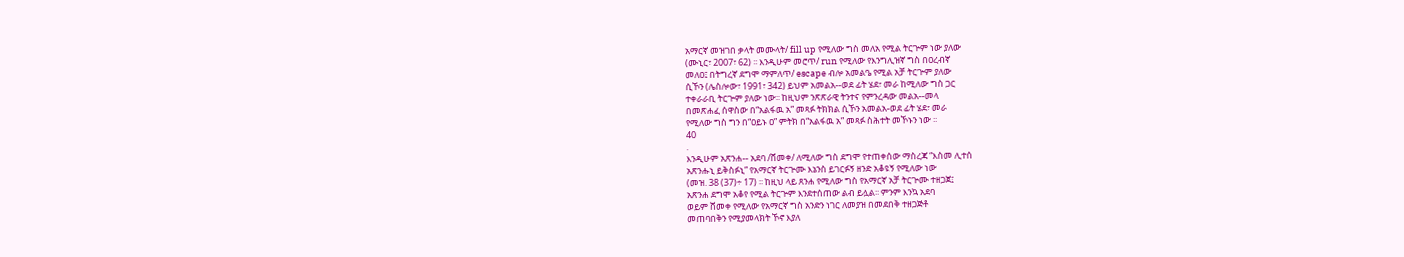አማርኛ መዝገበ ቃላት መሙላት/ fill up የሚለው ግስ መለአ የሚል ትርጕም ነው ያለው
(ሙኒር፣ 2007፣ 62) ፡፡ እንዲሁም መሮጥ/ run የሚለው የእንግሊዝኛ ግስ በዐረብኛ
መለዐ፤ በትግረኛ ደግሞ ማምለጥ/ escape ብሎ አመልዔ የሚል አቻ ትርጕም ያለው
ሲኾን (ሌስሎው፣ 1991፣ 342) ይህም አመልአ--ወደ ፊት ሄደ፣ መራ ከሚለው ግስ ጋር
ተቀራራቢ ትርጕም ያለው ነው፡፡ ከዚህም ንጽጽራዊ ትንተና የምንረዳው መልአ--መላ
በመጽሐፈ ሰዋስው በ“አልፋዉ አ” መጻፉ ትክክል ሲኾን አመልአ-ወደ ፊት ሄደ፣ መራ
የሚለው ግስ ግን በ“ዐይኑ ዐ” ምትክ በ“አልፋዉ አ” መጻፉ ስሕተት መኾኑን ነው ፡፡
40
.
እንዲሁም አጽንሐ-- አደባ /ሸመቀ/ ለሚለው ግስ ደግሞ የተጠቀሰው ማስረጃ “እስመ ሊተሰ
አጽንሑኒ ይቅስፉኒ” የአማርኛ ትርጕሙ እኔንስ ይገርፉኝ ዘንድ አቆዩኝ የሚለው ነው
(መዝ. 38 (37)÷ 17) ፡፡ ከዚህ ላይ ጸንሐ የሚለው ግስ የአማርኛ አቻ ትርጕሙ ተዘጋጀ፤
አጽንሐ ደግሞ አቆየ የሚል ትርጕም እንደተሰጠው ልብ ይሏል፡፡ ምንም እንኳ አደባ
ወይም ሸመቀ የሚለው የአማርኛ ግስ አንድን ነገር ለመያዝ በመደበቅ ተዘጋጅቶ
መጠባበቅን የሚያመላክት ኾኖ እያለ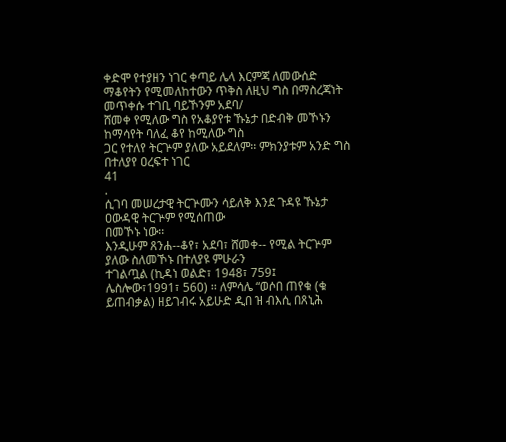ቀድሞ የተያዘን ነገር ቀጣይ ሌላ እርምጃ ለመውሰድ
ማቆየትን የሚመለከተውን ጥቅስ ለዚህ ግስ በማስረጃነት መጥቀሱ ተገቢ ባይኾንም አደባ/
ሸመቀ የሚለው ግስ የአቆያየቱ ኹኔታ በድብቅ መኾኑን ከማሳየት ባለፈ ቆየ ከሚለው ግስ
ጋር የተለየ ትርጕም ያለው አይደለም፡፡ ምክንያቱም አንድ ግስ በተለያየ ዐረፍተ ነገር
41
.
ሲገባ መሠረታዊ ትርጕሙን ሳይለቅ እንደ ጉዳዩ ኹኔታ ዐውዳዊ ትርጕም የሚሰጠው
በመኾኑ ነው፡፡
እንዲሁም ጸንሐ--ቆየ፣ አደባ፣ ሸመቀ-- የሚል ትርጕም ያለው ስለመኾኑ በተለያዩ ምሁራን
ተገልጧል (ኪዳነ ወልድ፣ 1948፣ 759፤ ሌስሎው፣1991፣ 560) ፡፡ ለምሳሌ “ወሶበ ጠየቁ (ቁ
ይጠብቃል) ዘይገብሩ አይሁድ ዲበ ዝ ብእሲ በጸኒሕ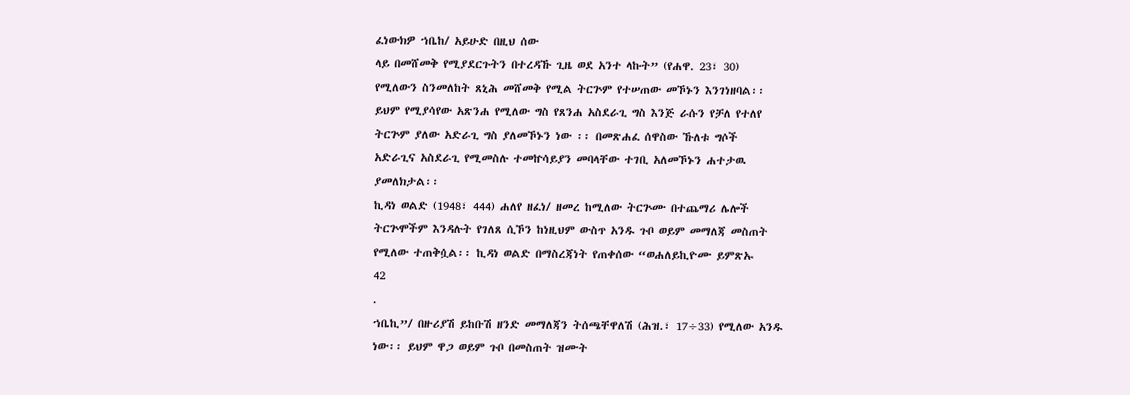ፈነውክዎ ኀቤከ/ አይሁድ በዚህ ሰው
ላይ በመሸመቅ የሚያደርጉትን በተረዳኹ ጊዜ ወደ አንተ ላኩት” (የሐዋ. 23፣ 30)
የሚለውን ስንመለከት ጸኒሕ መሸመቅ የሚል ትርጕም የተሠጠው መኾኑን እንገነዘባል፡፡
ይህም የሚያሳየው አጽንሐ የሚለው ግስ የጸንሐ አስደራጊ ግስ እንጅ ራሱን የቻለ የተለየ
ትርጕም ያለው አድራጊ ግስ ያለመኾኑን ነው ፡፡ በመጽሐፈ ሰዋስው ኹለቱ ግሶች
አድራጊና አስደራጊ የሚመስሉ ተመኵሳይያን መባላቸው ተገቢ አለመኾኑን ሐተታዉ
ያመለክታል፡፡
ኪዳነ ወልድ (1948፣ 444) ሐለየ ዘፈነ/ ዘመረ ከሚለው ትርጕሙ በተጨማሪ ሌሎች
ትርጕሞችም እንዳሉት የገለጸ ሲኾን ከነዚህም ውስጥ አንዱ ጉቦ ወይም መማለጃ መስጠት
የሚለው ተጠቅሷል፡፡ ኪዳነ ወልድ በማስረጃነት የጠቀሰው “ወሐለይኪዮሙ ይምጽኡ
42
.
ኀቤኪ”/ በዙሪያሽ ይከቡሽ ዘንድ መማለጃን ትሰጫቸዋለሽ (ሕዝ.፣ 17÷33) የሚለው አንዱ
ነው፡፡ ይህም ዋጋ ወይም ጉቦ በመስጠት ዝሙት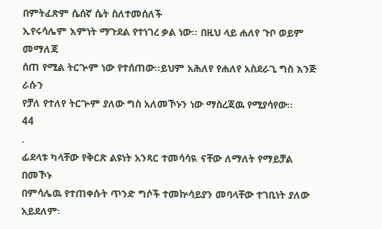በምትፈጽም ሴሰኛ ሴት ስለተመሰለች
ኢየሩሳሌም እምነት ማጉደል የተነገረ ቃል ነው፡፡ በዚህ ላይ ሐለየ ጉቦ ወይም መማለጃ
ሰጠ የሚል ትርጕም ነው የተሰጠው፡፡ይህም አሕለየ የሐለየ አስደራጊ ግስ እንጅ ራሱን
የቻለ የተለየ ትርጕም ያለው ግስ አለመኾኑን ነው ማስረጃዉ የሚያሳየው፡፡
44
.
ፊደላቱ ካላቸው የቅርጽ ልዩነት አንጻር ተመሳሳዪ ናቸው ለማለት የማይቻል በመኾኑ
በምሳሌዉ የተጠቀሱት ጥንድ ግሶች ተመኵሳይያን መባላቸው ተገቢነት ያለው አይደለም፡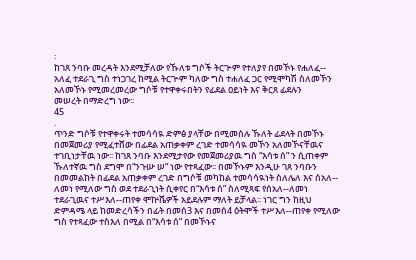፡
ከገጸ ንባቡ መረዳት እንደሚቻለው የኹለቱ ግሶች ትርጕም የተለያየ በመኾኑ የሐለፈ--
አለፈ ተደራጊ ግስ ተነጋገረ ከሚል ትርጕም ካለው ግስ ተሐለፈ ጋር የሚሞካሽ ስለመኾን
አለመኾኑ የሚመረመረው ግሶቹ የተዋቀሩበትን የፊደል ዐይነት እና ቅርጸ ፊደሉን
መሠረት በማድረግ ነው፡፡
45
.
ጥንድ ግሶቹ የተዋቀሩት ተመሳሳዪ ድምፅ ያላቸው በሚመስሉ ኹለት ፊደላት በመኾኑ
በመጀመሪያ የሚፈተሸው በፊደል አጠቃቀም ረገድ ተመሳሳዪ መኾን አለመኾናቸዉና
ተገቢነታቸዉ ነው፡፡ ከገጸ ንባቡ እንደሚታየው የመጀመሪያዉ ግስ “እሳቱ ሰ” ን ሲጠቀም
ኹለተኛዉ ግስ ደግሞ በ“ንጉሡ ሠ” ነው የተጻፈው፡፡ በመኾኑም እንዲሁ ገጸ ንባቡን
በመመልከት በፊደል አጠቃቀም ረገድ በግሶቹ መካከል ተመሳሳዪነት ስለሌለ እና ሰአለ--
ለመነ የሚለው ግስ ወደ ተደራጊነት ሲቀየር በ“እሳቱ ሰ” ስለሚጻፍ የሰአለ--ለመነ
ተደራጊዉና ተሥእለ--ጠየቀ ሞኵሼዎች አይደሉም ማለት ይቻላል፡፡ ነገር ግን ከዚህ
ድምዳሜ ላይ ከመድረሳችን በፊት በመሰ3 እና በመሰ4 ዕትሞች ተሥእለ--ጠየቀ የሚለው
ግስ የተጻፈው ተስእለ በሚል በ“እሳቱ ሰ” በመኾኑና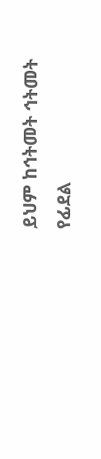ይህም ከኅትመት ኅትመት የፊደል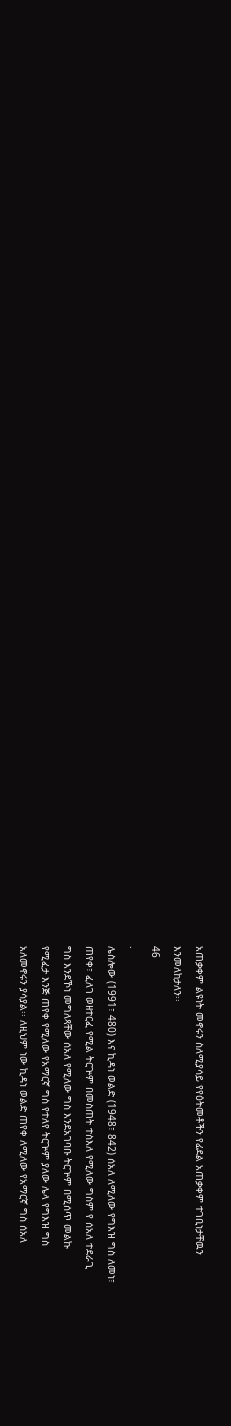አጠቃቀም ልዩነት መኖሩን ስለሚያሳይ የየዕትመቶችን የፊደል አጠቃቀም ተገቢነታቸዉን
እንመለከታለን፡፡
46
.
ሌስሎው (1991፣ 480) እና ኪዳነ ወልድ (1948፣ 842) ሰአለ ለሚለው የግእዝ ግስ ለመነ፣
ጠየቀ፣ ፈለገ ወዘተርፈ የሚል ትርጕም በመስጠት ተስእለ የሚለው ግስም የ ሰአለ ተደራጊ
ግስ እንደኾነ መግለጻቸው ሰአለ የሚለው ግስ እንደአገባቡ ትርጕም በሚሰጥ መልኩ
የሚፈታ እንጅ ጠየቀ የሚለው የአማርኛ ግስ የተለየ ትርጕም ያለው ሌላ የግእዝ ግስ
አለመኖሩን ያሳያል፡፡ ለዚህም ነው ኪዳነ ወልድ ጠየቀ ለሚለው የአማርኛ ግስ ሰአለ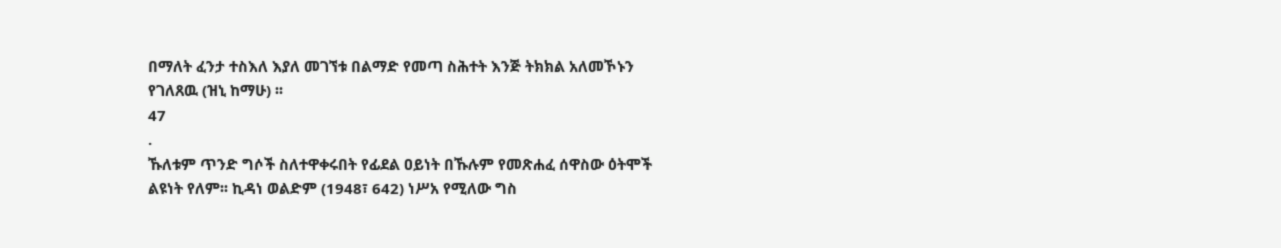በማለት ፈንታ ተስእለ እያለ መገኘቱ በልማድ የመጣ ስሕተት እንጅ ትክክል አለመኾኑን
የገለጸዉ (ዝኒ ከማሁ) ፡፡
47
.
ኹለቱም ጥንድ ግሶች ስለተዋቀሩበት የፊደል ዐይነት በኹሉም የመጽሐፈ ሰዋስው ዕትሞች
ልዩነት የለም፡፡ ኪዳነ ወልድም (1948፣ 642) ነሥአ የሚለው ግስ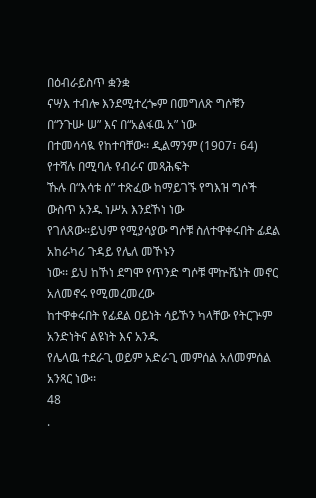በዕብራይስጥ ቋንቋ
ናሣእ ተብሎ እንደሚተረጐም በመግለጽ ግሶቹን በ“ንጉሡ ሠ” እና በ“አልፋዉ አ” ነው
በተመሳሳዪ የከተባቸው፡፡ ዲልማንም (1907፣ 64) የተሻሉ በሚባሉ የብራና መጻሕፍት
ኹሉ በ“እሳቱ ሰ” ተጽፈው ከማይገኙ የግእዝ ግሶች ውስጥ አንዱ ነሥአ እንደኾነ ነው
የገለጸው፡፡ይህም የሚያሳያው ግሶቹ ስለተዋቀሩበት ፊደል አከራካሪ ጉዳይ የሌለ መኾኑን
ነው፡፡ ይህ ከኾነ ደግሞ የጥንድ ግሶቹ ሞኵሼነት መኖር አለመኖሩ የሚመረመረው
ከተዋቀሩበት የፊደል ዐይነት ሳይኾን ካላቸው የትርጕም አንድነትና ልዩነት እና አንዱ
የሌላዉ ተደራጊ ወይም አድራጊ መምሰል አለመምሰል አንጻር ነው፡፡
48
.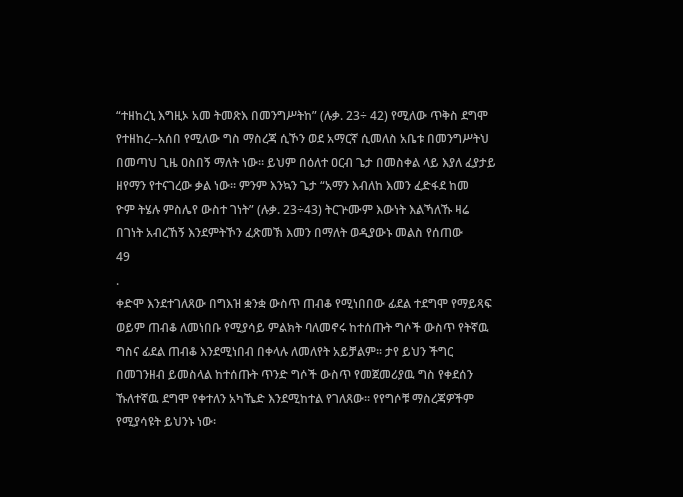“ተዘከረኒ እግዚኦ አመ ትመጽእ በመንግሥትከ” (ሉቃ. 23÷ 42) የሚለው ጥቅስ ደግሞ
የተዘከረ--አሰበ የሚለው ግስ ማስረጃ ሲኾን ወደ አማርኛ ሲመለስ አቤቱ በመንግሥትህ
በመጣህ ጊዜ ዐስበኝ ማለት ነው፡፡ ይህም በዕለተ ዐርብ ጌታ በመስቀል ላይ እያለ ፈያታይ
ዘየማን የተናገረው ቃል ነው፡፡ ምንም እንኳን ጌታ “አማን እብለከ እመን ፈድፋደ ከመ
ዮም ትሄሉ ምስሌየ ውስተ ገነት” (ሉቃ. 23÷43) ትርጕሙም እውነት እልኻለኹ ዛሬ
በገነት አብረኸኝ እንደምትኾን ፈጽመኽ እመን በማለት ወዲያውኑ መልስ የሰጠው
49
.
ቀድሞ እንደተገለጸው በግእዝ ቋንቋ ውስጥ ጠብቆ የሚነበበው ፊደል ተደግሞ የማይጻፍ
ወይም ጠብቆ ለመነበቡ የሚያሳይ ምልክት ባለመኖሩ ከተሰጡት ግሶች ውስጥ የትኛዉ
ግስና ፊደል ጠብቆ እንደሚነበብ በቀላሉ ለመለየት አይቻልም፡፡ ታየ ይህን ችግር
በመገንዘብ ይመስላል ከተሰጡት ጥንድ ግሶች ውስጥ የመጀመሪያዉ ግስ የቀደሰን
ኹለተኛዉ ደግሞ የቀተለን አካኼድ እንደሚከተል የገለጸው፡፡ የየግሶቹ ማስረጃዎችም
የሚያሳዩት ይህንኑ ነው፡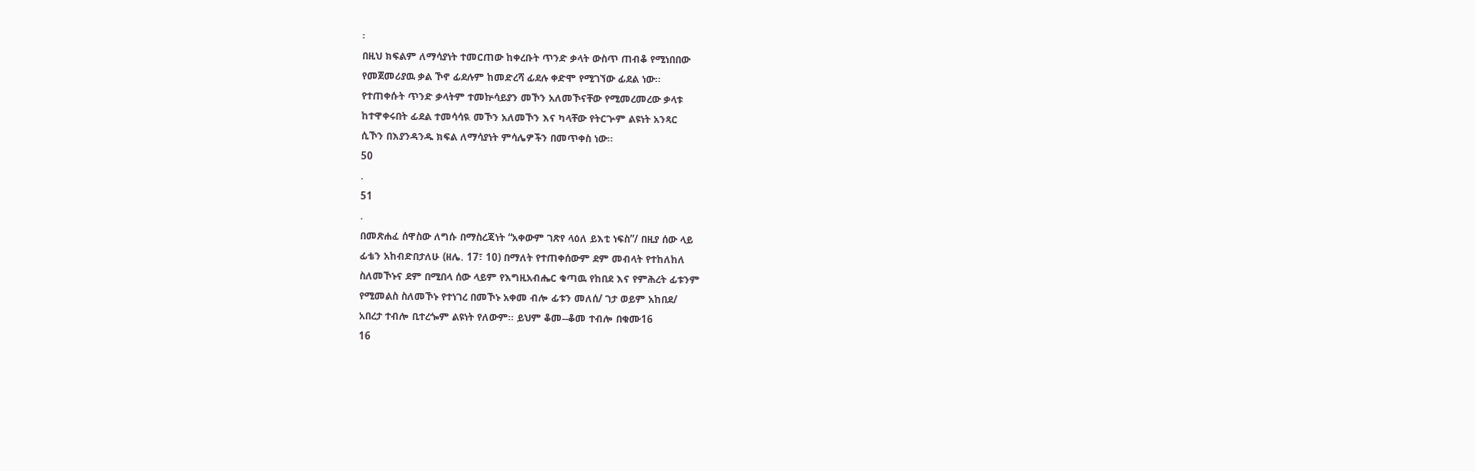፡
በዚህ ክፍልም ለማሳያነት ተመርጠው ከቀረቡት ጥንድ ቃላት ውስጥ ጠብቆ የሚነበበው
የመጀመሪያዉ ቃል ኾኖ ፊደሉም ከመድረሻ ፊደሉ ቀድሞ የሚገኘው ፊደል ነው፡፡
የተጠቀሱት ጥንድ ቃላትም ተመኵሳይያን መኾን አለመኾናቸው የሚመረመረው ቃላቱ
ከተዋቀሩበት ፊደል ተመሳሳዪ መኾን አለመኾን እና ካላቸው የትርጕም ልዩነት አንጻር
ሲኾን በእያንዳንዱ ክፍል ለማሳያነት ምሳሌዎችን በመጥቀስ ነው፡፡
50
.
51
.
በመጽሐፈ ሰዋስው ለግሱ በማስረጃነት “አቀውም ገጽየ ላዕለ ይእቲ ነፍስ”/ በዚያ ሰው ላይ
ፊቴን አከብድበታለሁ (ዘሌ. 17፣ 10) በማለት የተጠቀሰውም ደም መብላት የተከለከለ
ስለመኾኑና ደም በሚበላ ሰው ላይም የእግዚአብሔር ቁጣዉ የከበደ እና የምሕረት ፊቱንም
የሚመልስ ስለመኾኑ የተነገረ በመኾኑ አቀመ ብሎ ፊቱን መለሰ/ ገታ ወይም አከበደ/
አበረታ ተብሎ ቢተረጐም ልዩነት የለውም፡፡ ይህም ቆመ--ቆመ ተብሎ በቁሙ16
16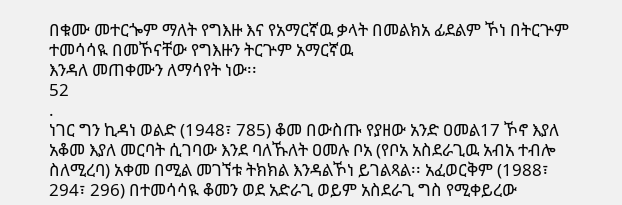በቁሙ መተርጐም ማለት የግእዙ እና የአማርኛዉ ቃላት በመልክአ ፊደልም ኾነ በትርጕም ተመሳሳዪ በመኾናቸው የግእዙን ትርጕም አማርኛዉ
እንዳለ መጠቀሙን ለማሳየት ነው፡፡
52
.
ነገር ግን ኪዳነ ወልድ (1948፣ 785) ቆመ በውስጡ የያዘው አንድ ዐመል17 ኾኖ እያለ
አቆመ እያለ መርባት ሲገባው እንደ ባለኹለት ዐመሉ ቦአ (የቦአ አስደራጊዉ አብአ ተብሎ
ስለሚረባ) አቀመ በሚል መገኘቱ ትክክል እንዳልኾነ ይገልጻል፡፡ አፈወርቅም (1988፣
294፣ 296) በተመሳሳዪ ቆመን ወደ አድራጊ ወይም አስደራጊ ግስ የሚቀይረው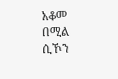አቆመ
በሚል ሲኾን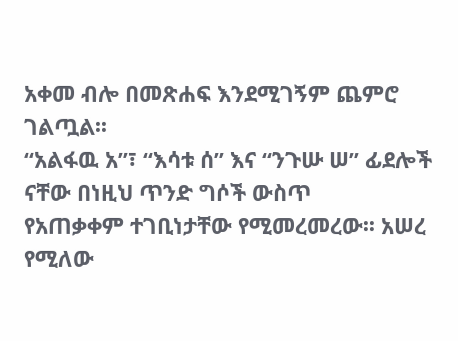አቀመ ብሎ በመጽሐፍ እንደሚገኝም ጨምሮ ገልጧል፡፡
“አልፋዉ አ”፣ “እሳቱ ሰ” እና “ንጉሡ ሠ” ፊደሎች ናቸው በነዚህ ጥንድ ግሶች ውስጥ
የአጠቃቀም ተገቢነታቸው የሚመረመረው፡፡ አሠረ የሚለው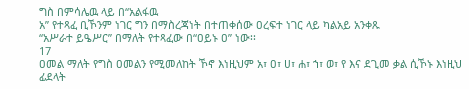ግስ በምሳሌዉ ላይ በ“አልፋዉ
አ” የተጻፈ ቢኾንም ነገር ግን በማስረጃነት በተጠቀሰው ዐረፍተ ነገር ላይ ካልአይ አንቀጹ
“አሥራተ ይዔሥር” በማለት የተጻፈው በ“ዐይኑ ዐ” ነው፡፡
17
ዐመል ማለት የግስ ዐመልን የሚመለከት ኾኖ እነዚህም አ፣ ዐ፣ ሀ፣ ሐ፣ ኀ፣ ወ፣ የ እና ደጊመ ቃል ሲኾኑ እነዚህ ፊደላት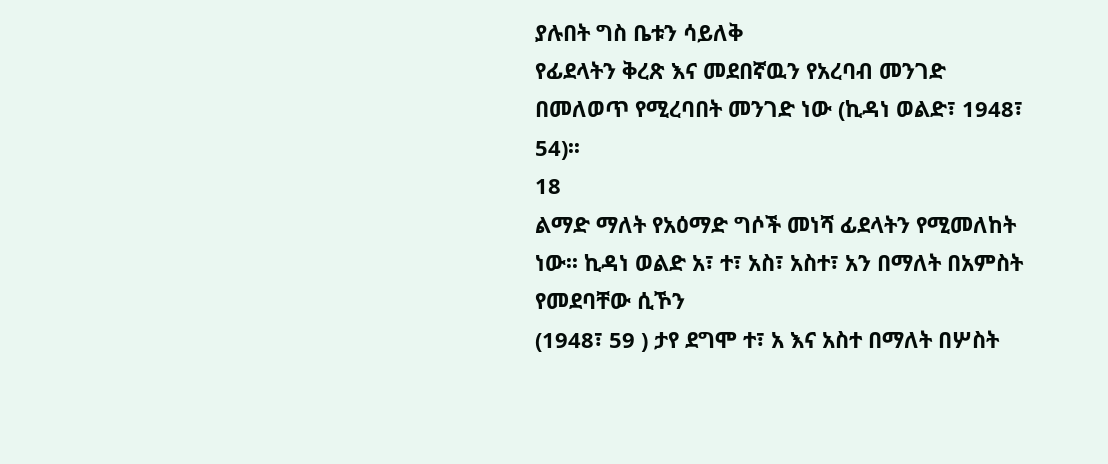ያሉበት ግስ ቤቱን ሳይለቅ
የፊደላትን ቅረጽ እና መደበኛዉን የአረባብ መንገድ በመለወጥ የሚረባበት መንገድ ነው (ኪዳነ ወልድ፣ 1948፣ 54)፡፡
18
ልማድ ማለት የአዕማድ ግሶች መነሻ ፊደላትን የሚመለከት ነው፡፡ ኪዳነ ወልድ አ፣ ተ፣ አስ፣ አስተ፣ አን በማለት በአምስት የመደባቸው ሲኾን
(1948፣ 59 ) ታየ ደግሞ ተ፣ አ እና አስተ በማለት በሦስት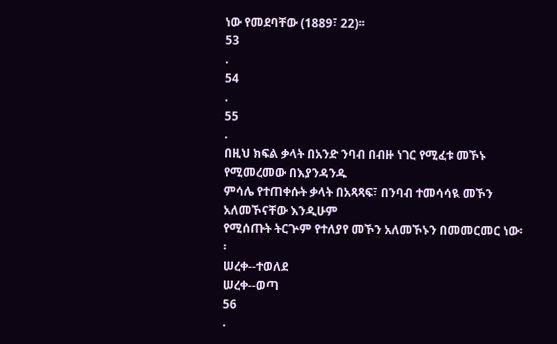ነው የመደባቸው (1889፣ 22)፡፡
53
.
54
.
55
.
በዚህ ክፍል ቃላት በአንድ ንባብ በብዙ ነገር የሚፈቱ መኾኑ የሚመረመው በእያንዳንዱ
ምሳሌ የተጠቀሱት ቃላት በአጻጻፍ፣ በንባብ ተመሳሳዪ መኾን አለመኾናቸው እንዲሁም
የሚሰጡት ትርጕም የተለያየ መኾን አለመኾኑን በመመርመር ነው፡፡
ሠረቀ--ተወለደ
ሠረቀ--ወጣ
56
.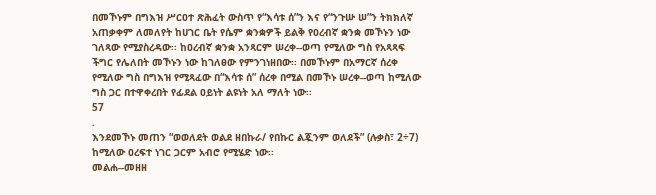በመኾኑም በግእዝ ሥርዐተ ጽሕፈት ውስጥ የ“እሳቱ ሰ”ን እና የ“ንጉሡ ሠ”ን ትክክለኛ
አጠቃቀም ለመለየት ከሀገር ቤት የሴም ቋንቋዎች ይልቅ የዐረብኛ ቋንቋ መኾኑን ነው
ገለጻው የሚያስረዳው፡፡ ከዐረብኛ ቋንቋ አንጻርም ሠረቀ--ወጣ የሚለው ግስ የአጻጻፍ
ችግር የሌለበት መኾኑን ነው ከገለፀው የምንገነዘበው፡፡ በመኾኑም በአማርኛ ሰረቀ
የሚለው ግስ በግእዝ የሚጻፈው በ“እሳቱ ሰ” ሰረቀ በሚል በመኾኑ ሠረቀ--ወጣ ከሚለው
ግስ ጋር በተዋቀረበት የፊደል ዐይነት ልዩነት አለ ማለት ነው፡፡
57
.
እንደመኾኑ መጠን “ወወለደት ወልደ ዘበኩራ/ የበኩር ልጇንም ወለደች” (ሉቃስ፣ 2÷7)
ከሚለው ዐረፍተ ነገር ጋርም አብሮ የሚሄድ ነው፡፡
መልሐ--መዘዘ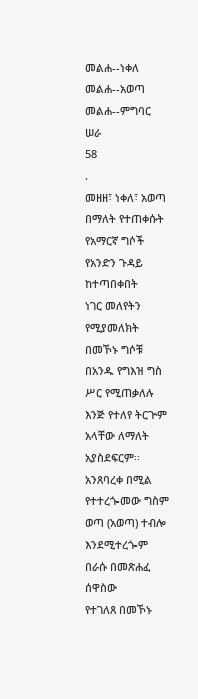መልሐ--ነቀለ
መልሐ--አወጣ
መልሐ--ምግባር ሠራ
58
.
መዘዘ፣ ነቀለ፣ አወጣ በማለት የተጠቀሱት የአማርኛ ግሶች የአንድን ጉዳይ ከተጣበቀበት
ነገር መለየትን የሚያመለክት በመኾኑ ግሶቹ በአንዱ የግእዝ ግስ ሥር የሚጠቃለሉ
እንጅ የተለየ ትርጕም አላቸው ለማለት አያስደፍርም፡፡ አንጸባረቀ በሚል
የተተረጐመው ግስም ወጣ (አወጣ) ተብሎ እንደሚተረጐም በራሱ በመጽሐፈ ሰዋስው
የተገለጸ በመኾኑ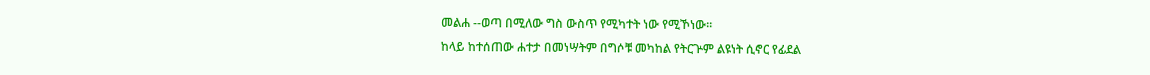መልሐ --ወጣ በሚለው ግስ ውስጥ የሚካተት ነው የሚኾነው፡፡
ከላይ ከተሰጠው ሐተታ በመነሣትም በግሶቹ መካከል የትርጕም ልዩነት ሲኖር የፊደል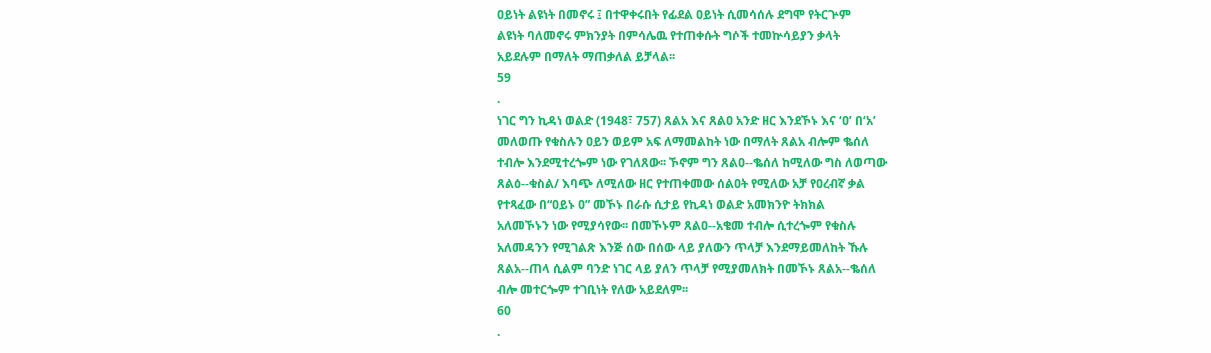ዐይነት ልዩነት በመኖሩ ፤ በተዋቀሩበት የፊደል ዐይነት ሲመሳሰሉ ደግሞ የትርጕም
ልዩነት ባለመኖሩ ምክንያት በምሳሌዉ የተጠቀሱት ግሶች ተመኵሳይያን ቃላት
አይደሉም በማለት ማጠቃለል ይቻላል፡፡
59
.
ነገር ግን ኪዳነ ወልድ (1948፣ 757) ጸልአ እና ጸልዐ አንድ ዘር እንደኾኑ እና ‘ዐ’ በ‘አ’
መለወጡ የቁስሉን ዐይን ወይም አፍ ለማመልከት ነው በማለት ጸልአ ብሎም ቈሰለ
ተብሎ እንደሚተረጐም ነው የገለጸው፡፡ ኾኖም ግን ጸልዐ--ቈሰለ ከሚለው ግስ ለወጣው
ጸልዕ--ቁስል/ እባጭ ለሚለው ዘር የተጠቀመው ሰልዐት የሚለው አቻ የዐረብኛ ቃል
የተጻፈው በ“ዐይኑ ዐ” መኾኑ በራሱ ሲታይ የኪዳነ ወልድ አመክንዮ ትክክል
አለመኾኑን ነው የሚያሳየው፡፡ በመኾኑም ጸልዐ--አቄመ ተብሎ ሲተረጐም የቁስሉ
አለመዳንን የሚገልጽ እንጅ ሰው በሰው ላይ ያለውን ጥላቻ እንደማይመለከት ኹሉ
ጸልአ--ጠላ ሲልም ባንድ ነገር ላይ ያለን ጥላቻ የሚያመለክት በመኾኑ ጸልአ--ቈሰለ
ብሎ መተርጐም ተገቢነት የለው አይደለም፡፡
60
.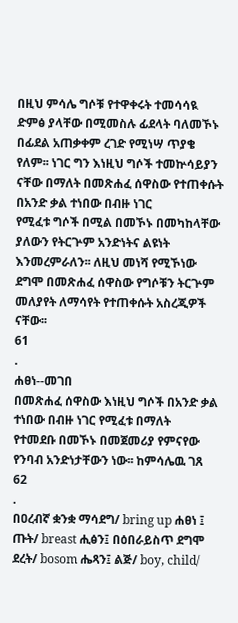በዚህ ምሳሌ ግሶቹ የተዋቀሩት ተመሳሳዪ ድምፅ ያላቸው በሚመስሉ ፊደላት ባለመኾኑ
በፊደል አጠቃቀም ረገድ የሚነሣ ጥያቄ የለም፡፡ ነገር ግን እነዚህ ግሶች ተመኵሳይያን
ናቸው በማለት በመጽሐፈ ሰዋስው የተጠቀሱት በአንድ ቃል ተነበው በብዙ ነገር
የሚፈቱ ግሶች በሚል በመኾኑ በመካከላቸው ያለውን የትርጕም አንድነትና ልዩነት
እንመረምራለን፡፡ ለዚህ መነሻ የሚኾነው ደግሞ በመጽሐፈ ሰዋስው የግሶቹን ትርጕም
መለያየት ለማሳየት የተጠቀሱት አስረጂዎች ናቸው፡፡
61
.
ሐፀነ--መገበ
በመጽሐፈ ሰዋስው እነዚህ ግሶች በአንድ ቃል ተነበው በብዙ ነገር የሚፈቱ በማለት
የተመደቡ በመኾኑ በመጀመሪያ የምናየው የንባብ አንድነታቸውን ነው፡፡ ከምሳሌዉ ገጸ
62
.
በዐረብኛ ቋንቋ ማሳደግ/ bring up ሐፀነ ፤ ጡት/ breast ሒፅን፤ በዕበራይስጥ ደግሞ
ደረት/ bosom ሔጻን፤ ልጅ/ boy, child/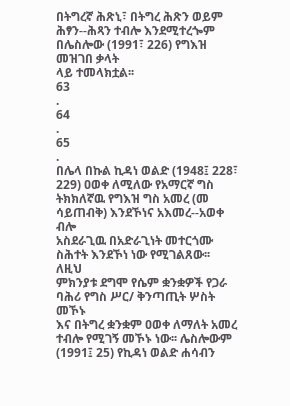በትግረኛ ሕጽኒ፣ በትግረ ሕጽን ወይም
ሕፃን--ሕጻን ተብሎ እንደሚተረጐም በሌስሎው (1991፣ 226) የግእዝ መዝገበ ቃላት
ላይ ተመላክቷል፡፡
63
.
64
.
65
.
በሌላ በኩል ኪዳነ ወልድ (1948፤ 228፣ 229) ዐወቀ ለሚለው የአማርኛ ግስ
ትክክለኛዉ የግእዝ ግስ አመረ (መ ሳይጠብቅ) እንደኾነና አእመረ--አወቀ ብሎ
አስደራጊዉ በአድራጊነት መተርጎሙ ስሕተት እንደኾነ ነው የሚገልጸው፡፡ ለዚህ
ምክንያቱ ደግሞ የሴም ቋንቋዎች የጋራ ባሕሪ የግስ ሥር/ ቅንጣጢት ሦስት መኾኑ
እና በትግረ ቋንቋም ዐወቀ ለማለት አመረ ተብሎ የሚገኝ መኾኑ ነው፡፡ ሌስሎውም
(1991፤ 25) የኪዳነ ወልድ ሐሳብን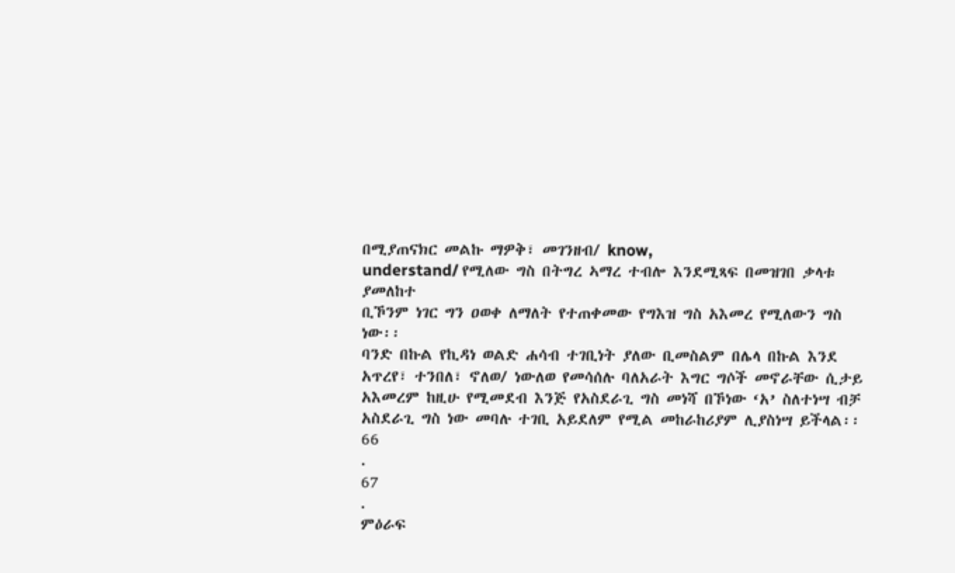በሚያጠናክር መልኩ ማዎቅ፣ መገንዘብ/ know,
understand/ የሚለው ግስ በትግረ ኣማረ ተብሎ እንደሚጻፍ በመዝገበ ቃላቱ ያመለከተ
ቢኾንም ነገር ግን ዐወቀ ለማለት የተጠቀመው የግእዝ ግስ አእመረ የሚለውን ግስ
ነው፡፡
ባንድ በኩል የኪዳነ ወልድ ሐሳብ ተገቢነት ያለው ቢመስልም በሌላ በኩል እንደ
አጥረየ፣ ተንበለ፣ ኖለወ/ ነውለወ የመሳሰሉ ባለአራት እግር ግሶች መኖራቸው ሲታይ
አእመረም ከዚሁ የሚመደብ እንጅ የአስደራጊ ግስ መነሻ በኾነው ‘አ’ ስለተነሣ ብቻ
አስደራጊ ግስ ነው መባሉ ተገቢ አይደለም የሚል መከራከሪያም ሊያስነሣ ይችላል፡፡
66
.
67
.
ምዕራፍ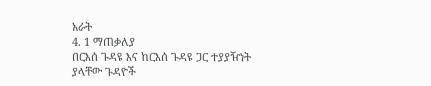አራት
4. 1 ማጠቃለያ
በርእሰ ጉዳዩ እና ከርእሰ ጉዳዩ ጋር ተያያዥነት ያላቸው ጉዳዮች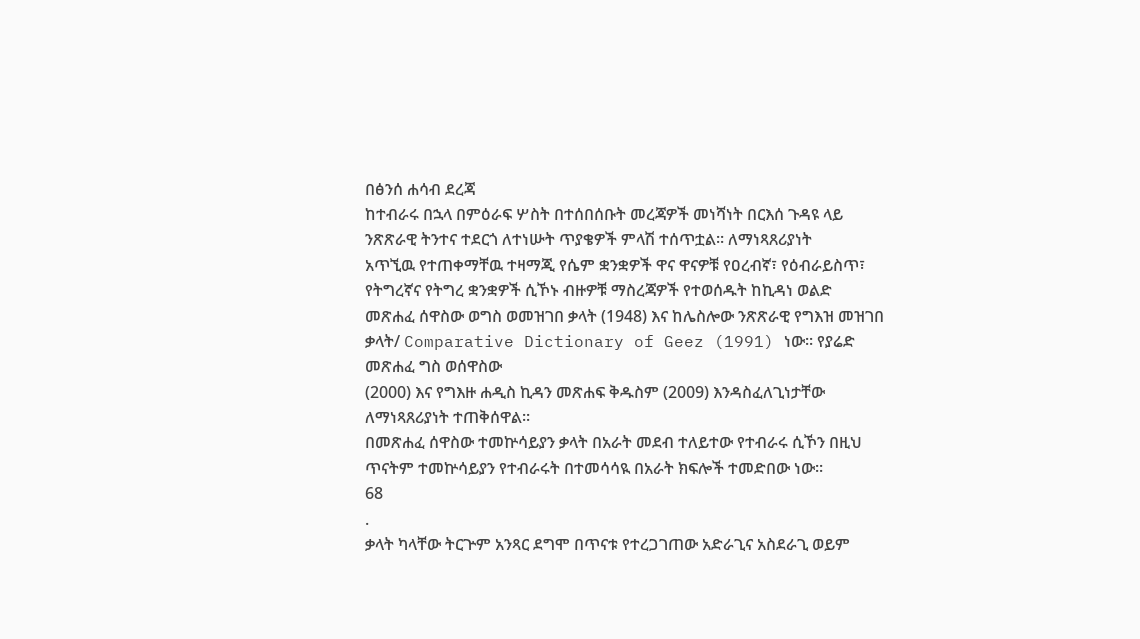በፅንሰ ሐሳብ ደረጃ
ከተብራሩ በኋላ በምዕራፍ ሦስት በተሰበሰቡት መረጃዎች መነሻነት በርእሰ ጉዳዩ ላይ
ንጽጽራዊ ትንተና ተደርጎ ለተነሡት ጥያቄዎች ምላሽ ተሰጥቷል፡፡ ለማነጻጸሪያነት
አጥኚዉ የተጠቀማቸዉ ተዛማጂ የሴም ቋንቋዎች ዋና ዋናዎቹ የዐረብኛ፣ የዕብራይስጥ፣
የትግረኛና የትግረ ቋንቋዎች ሲኾኑ ብዙዎቹ ማስረጃዎች የተወሰዱት ከኪዳነ ወልድ
መጽሐፈ ሰዋስው ወግስ ወመዝገበ ቃላት (1948) እና ከሌስሎው ንጽጽራዊ የግእዝ መዝገበ
ቃላት/ Comparative Dictionary of Geez (1991) ነው፡፡ የያሬድ መጽሐፈ ግስ ወሰዋስው
(2000) እና የግእዙ ሐዲስ ኪዳን መጽሐፍ ቅዱስም (2009) እንዳስፈለጊነታቸው
ለማነጻጸሪያነት ተጠቅሰዋል፡፡
በመጽሐፈ ሰዋስው ተመኵሳይያን ቃላት በአራት መደብ ተለይተው የተብራሩ ሲኾን በዚህ
ጥናትም ተመኵሳይያን የተብራሩት በተመሳሳዪ በአራት ክፍሎች ተመድበው ነው፡፡
68
.
ቃላት ካላቸው ትርጕም አንጻር ደግሞ በጥናቱ የተረጋገጠው አድራጊና አስደራጊ ወይም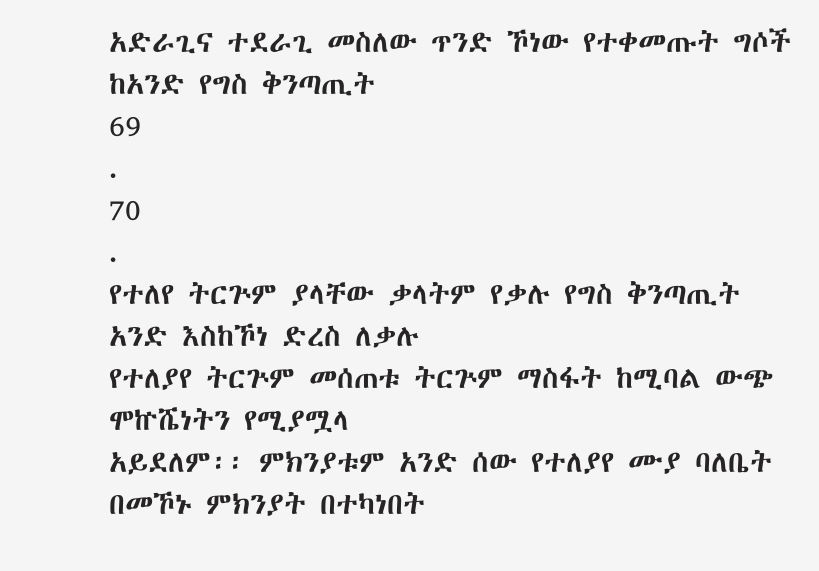አድራጊና ተደራጊ መስለው ጥንድ ኾነው የተቀመጡት ግሶች ከአንድ የግስ ቅንጣጢት
69
.
70
.
የተለየ ትርጕም ያላቸው ቃላትም የቃሉ የግስ ቅንጣጢት አንድ እስከኾነ ድረስ ለቃሉ
የተለያየ ትርጕም መሰጠቱ ትርጕም ማስፋት ከሚባል ውጭ ሞኵሼነትን የሚያሟላ
አይደለም፡፡ ምክንያቱም አንድ ሰው የተለያየ ሙያ ባለቤት በመኾኑ ምክንያት በተካነበት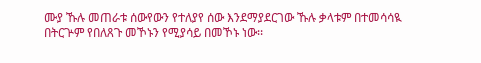ሙያ ኹሉ መጠራቱ ሰውየውን የተለያየ ሰው እንደማያደርገው ኹሉ ቃላቱም በተመሳሳዪ
በትርጕም የበለጸጉ መኾኑን የሚያሳይ በመኾኑ ነው፡፡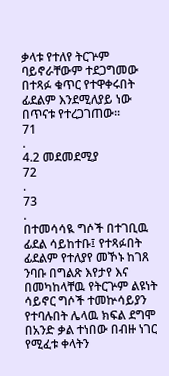ቃላቱ የተለየ ትርጕም
ባይኖራቸውም ተደጋግመው በተጻፉ ቁጥር የተዋቀሩበት ፊደልም እንደሚለያይ ነው
በጥናቱ የተረጋገጠው፡፡
71
.
4.2 መደመደሚያ
72
.
73
.
በተመሳሳዪ ግሶች በተገቢዉ ፊደል ሳይከተቡ፤ የተጻፉበት ፊደልም የተለያየ መኾኑ ከገጸ
ንባቡ በግልጽ እየታየ እና በመካከላቸዉ የትርጕም ልዩነት ሳይኖር ግሶች ተመኵሳይያን
የተባሉበት ሌላዉ ክፍል ደግሞ በአንድ ቃል ተነበው በብዙ ነገር የሚፈቱ ቀላትን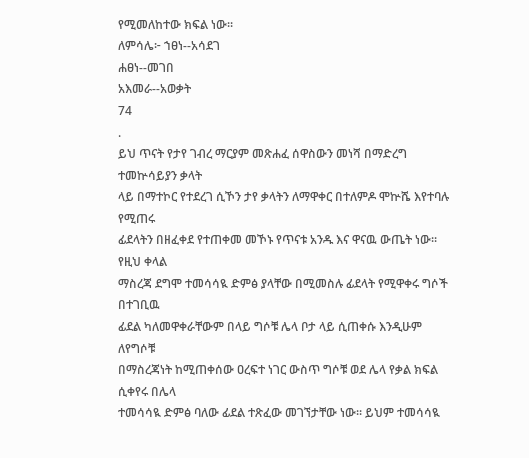የሚመለከተው ክፍል ነው፡፡
ለምሳሌ፦ ኀፀነ--አሳደገ
ሐፀነ--መገበ
አእመራ--አወቃት
74
.
ይህ ጥናት የታየ ገብረ ማርያም መጽሐፈ ሰዋስውን መነሻ በማድረግ ተመኵሳይያን ቃላት
ላይ በማተኮር የተደረገ ሲኾን ታየ ቃላትን ለማዋቀር በተለምዶ ሞኵሼ እየተባሉ የሚጠሩ
ፊደላትን በዘፈቀደ የተጠቀመ መኾኑ የጥናቱ አንዱ እና ዋናዉ ውጤት ነው፡፡ የዚህ ቀላል
ማስረጃ ደግሞ ተመሳሳዪ ድምፅ ያላቸው በሚመስሉ ፊደላት የሚዋቀሩ ግሶች በተገቢዉ
ፊደል ካለመዋቀራቸውም በላይ ግሶቹ ሌላ ቦታ ላይ ሲጠቀሱ እንዲሁም ለየግሶቹ
በማስረጃነት ከሚጠቀሰው ዐረፍተ ነገር ውስጥ ግሶቹ ወደ ሌላ የቃል ክፍል ሲቀየሩ በሌላ
ተመሳሳዪ ድምፅ ባለው ፊደል ተጽፈው መገኘታቸው ነው፡፡ ይህም ተመሳሳዪ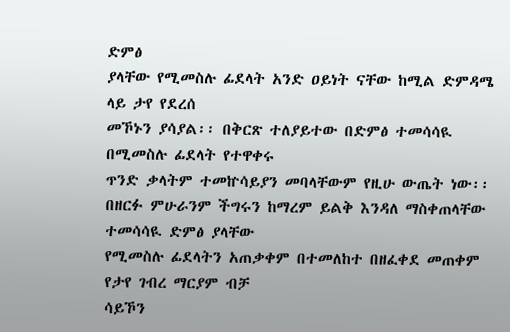ድምፅ
ያላቸው የሚመስሉ ፊደላት አንድ ዐይነት ናቸው ከሚል ድምዳሜ ላይ ታየ የደረሰ
መኾኑን ያሳያል፡፡ በቅርጽ ተለያይተው በድምፅ ተመሳሳዪ በሚመስሉ ፊደላት የተዋቀሩ
ጥንድ ቃላትም ተመኵሳይያን መባላቸውም የዚሁ ውጤት ነው፡፡
በዘርፉ ምሁራንም ችግሩን ከማረም ይልቅ እንዳለ ማስቀጠላቸው ተመሳሳዪ ድምፅ ያላቸው
የሚመስሉ ፊደላትን አጠቃቀም በተመለከተ በዘፈቀደ መጠቀም የታየ ገብረ ማርያም ብቻ
ሳይኾን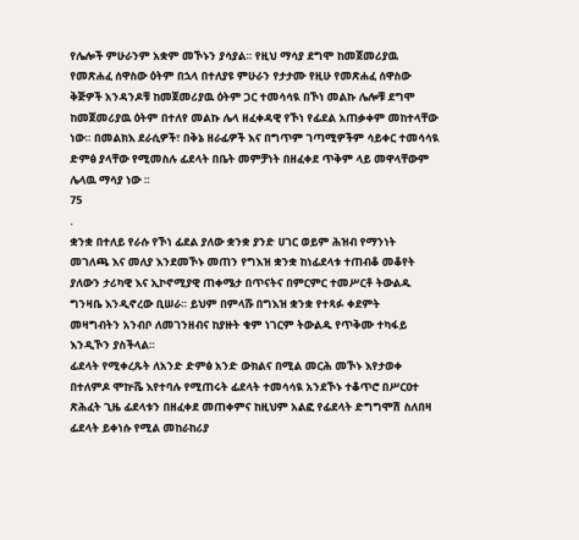የሌሎች ምሁራንም አቋም መኾኑን ያሳያል፡፡ የዚህ ማሳያ ደግሞ ከመጀመሪያዉ
የመጽሐፈ ሰዋስው ዕትም በኋላ በተለያዩ ምሁራን የታታሙ የዚሁ የመጽሐፈ ሰዋስው
ቅጅዎች አንዳንዶቹ ከመጀመሪያዉ ዕትም ጋር ተመሳሳዪ በኾነ መልኩ ሌሎቹ ደግሞ
ከመጀመሪያዉ ዕትም በተለየ መልኩ ሌላ ዘፈቀዳዊ የኾነ የፊደል አጠቃቀም መከተላቸው
ነው፡፡ በመልክእ ደራሲዎች፣ በቅኔ ዘራፊዎች እና በግጥም ገጣሚዎችም ሳይቀር ተመሳሳዪ
ድምፅ ያላቸው የሚመስሉ ፊደላት በቤት መምቻነት በዘፈቀደ ጥቅም ላይ መዋላቸውም
ሌላዉ ማሳያ ነው ፡፡
75
.
ቋንቋ በተለይ የራሱ የኾነ ፊደል ያለው ቋንቋ ያንድ ሀገር ወይም ሕዝብ የማንነት
መገለጫ እና መለያ እንደመኾኑ መጠን የግእዝ ቋንቋ ከነፊደላቱ ተጠብቆ መቆየት
ያለውን ታሪካዊ እና ኢኮኖሚያዊ ጠቀሜታ በጥናትና በምርምር ተመሥርቶ ትውልዱ
ግንዛቤ እንዲኖረው ቢሠራ፡፡ ይህም በምላሹ በግእዝ ቋንቋ የተጻፉ ቀደምት
መዛግብትን አንብቦ ለመገንዘብና ከያዙት ቁም ነገርም ትውልዱ የጥቅሙ ተካፋይ
እንዲኾን ያስችላል፡፡
ፊደላት የሚቀረጹት ለአንድ ድምፅ አንድ ውክልና በሚል መርሕ መኾኑ እየታወቀ
በተለምዶ ሞኵሼ እየተባሉ የሚጠሩት ፊደላት ተመሳሳዪ አንደኾኑ ተቆጥሮ በሥርዐተ
ጽሕፈት ጊዜ ፊደላቱን በዘፈቀደ መጠቀምና ከዚህም አልፎ የፊደላት ድግግሞሽ ስለበዛ
ፊደላት ይቀነሱ የሚል መከራከሪያ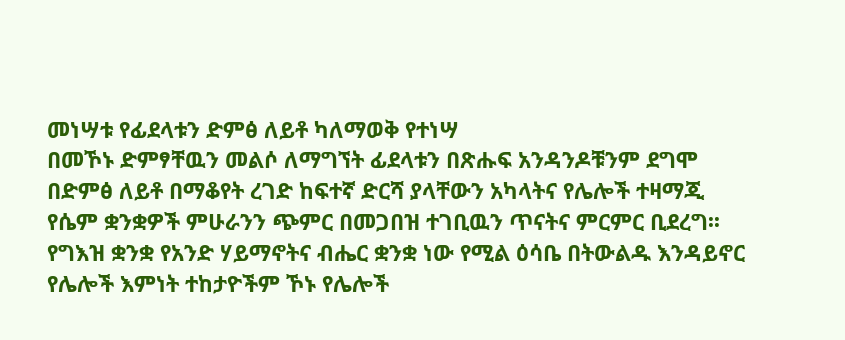መነሣቱ የፊደላቱን ድምፅ ለይቶ ካለማወቅ የተነሣ
በመኾኑ ድምፃቸዉን መልሶ ለማግኘት ፊደላቱን በጽሑፍ አንዳንዶቹንም ደግሞ
በድምፅ ለይቶ በማቆየት ረገድ ከፍተኛ ድርሻ ያላቸውን አካላትና የሌሎች ተዛማጂ
የሴም ቋንቋዎች ምሁራንን ጭምር በመጋበዝ ተገቢዉን ጥናትና ምርምር ቢደረግ፡፡
የግእዝ ቋንቋ የአንድ ሃይማኖትና ብሔር ቋንቋ ነው የሚል ዕሳቤ በትውልዱ እንዳይኖር
የሌሎች እምነት ተከታዮችም ኾኑ የሌሎች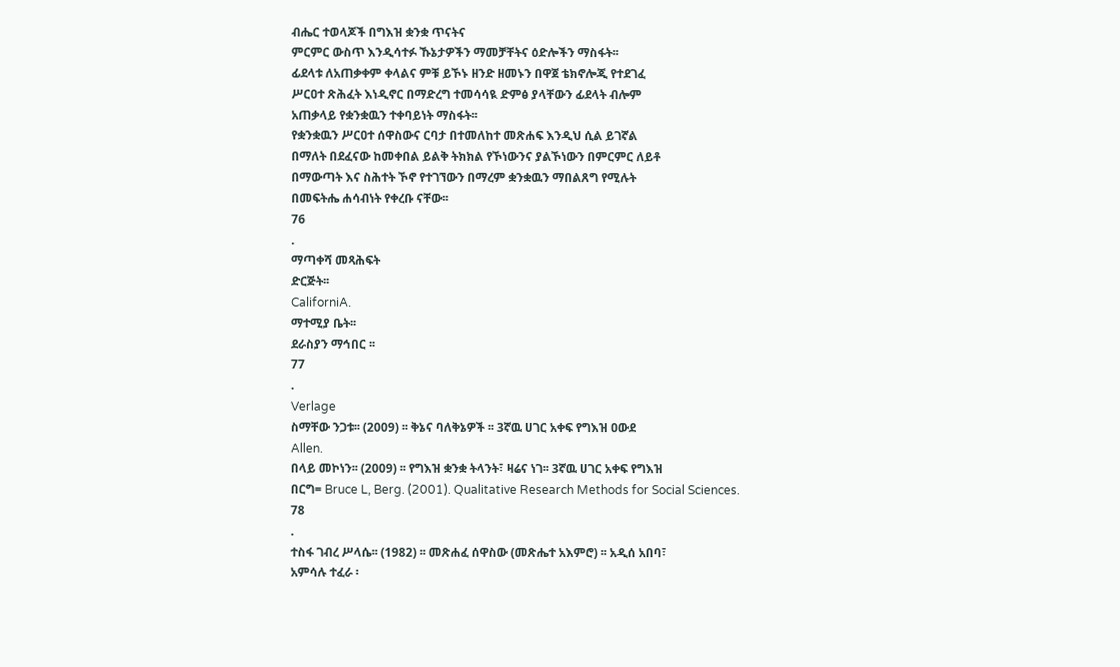ብሔር ተወላጆች በግእዝ ቋንቋ ጥናትና
ምርምር ውስጥ እንዲሳተፉ ኹኔታዎችን ማመቻቸትና ዕድሎችን ማስፋት፡፡
ፊደላቱ ለአጠቃቀም ቀላልና ምቹ ይኾኑ ዘንድ ዘመኑን በዋጀ ቴክኖሎጂ የተደገፈ
ሥርዐተ ጽሕፈት እነዲኖር በማድረግ ተመሳሳዪ ድምፅ ያላቸውን ፊደላት ብሎም
አጠቃላይ የቋንቋዉን ተቀባይነት ማስፋት፡፡
የቋንቋዉን ሥርዐተ ሰዋስውና ርባታ በተመለከተ መጽሐፍ እንዲህ ሲል ይገኛል
በማለት በደፈናው ከመቀበል ይልቅ ትክክል የኾነውንና ያልኾነውን በምርምር ለይቶ
በማውጣት እና ስሕተት ኾኖ የተገኘውን በማረም ቋንቋዉን ማበልጸግ የሚሉት
በመፍትሔ ሐሳብነት የቀረቡ ናቸው፡፡
76
.
ማጣቀሻ መጻሕፍት
ድርጅት፡፡
CaliforniA.
ማተሚያ ቤት፡፡
ደራስያን ማኅበር ፡፡
77
.
Verlage
ስማቸው ንጋቱ፡፡ (2009) ፡፡ ቅኔና ባለቅኔዎች ፡፡ 3ኛዉ ሀገር አቀፍ የግእዝ ዐውደ
Allen.
በላይ መኮነን፡፡ (2009) ፡፡ የግእዝ ቋንቋ ትላንት፣ ዛሬና ነገ፡፡ 3ኛዉ ሀገር አቀፍ የግእዝ
በርግ= Bruce L, Berg. (2001). Qualitative Research Methods for Social Sciences.
78
.
ተስፋ ገብረ ሥላሴ፡፡ (1982) ፡፡ መጽሐፈ ሰዋስው (መጽሔተ አእምሮ) ፡፡ አዲሰ አበባ፣
አምሳሉ ተፈራ ፡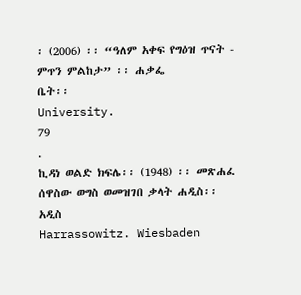፡ (2006) ፡፡ “ዓለም አቀፍ የግዕዝ ጥናት - ምጥን ምልከታ” ፡፡ ሐቃፌ
ቤት፡፡
University.
79
.
ኪዳነ ወልድ ክፍሌ፡፡ (1948) ፡፡ መጽሐፈ ሰዋስው ወግስ ወመዝገበ ቃላት ሐዲስ፡፡ አዲስ
Harrassowitz. Wiesbaden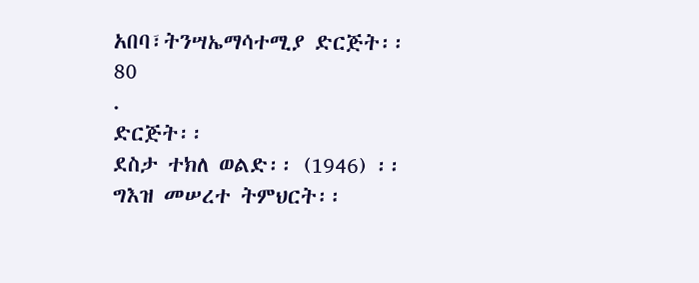አበባ፣ትንሣኤማሳተሚያ ድርጅት፡፡
80
.
ድርጅት፡፡
ደስታ ተክለ ወልድ፡፡ (1946) ፡፡ ግእዝ መሠረተ ትምህርት፡፡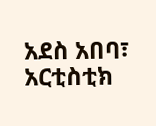አደስ አበባ፣ አርቲስቲክ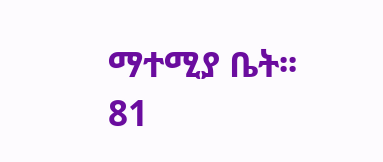ማተሚያ ቤት፡፡
81